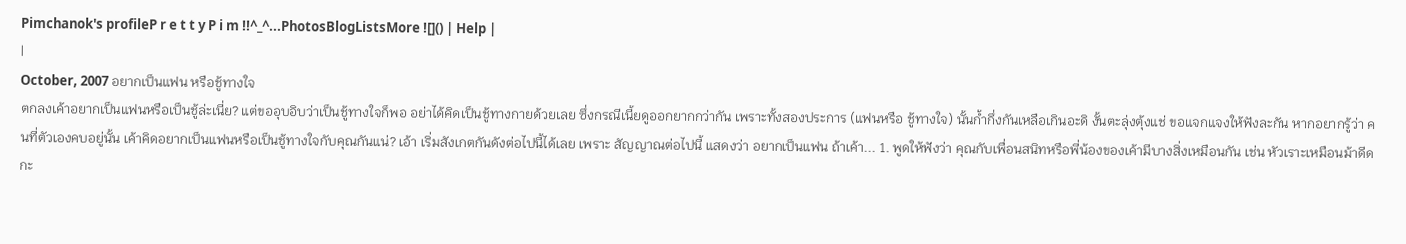Pimchanok's profileP r e t t y P i m !!^_^...PhotosBlogListsMore ![]() | Help |
|
October, 2007 อยากเป็นแฟน หรือชู้ทางใจ
ตกลงเค้าอยากเป็นแฟนหรือเป็นชู้ล่ะเนี่ย? แต่ขออุบอิบว่าเป็นชู้ทางใจก็พอ อย่าได้คิดเป็นชู้ทางกายด้วยเลย ซึ่งกรณีเนี้ยดูออกยากกว่ากัน เพราะทั้งสองประการ (แฟนหรือ ชู้ทางใจ) นั้นกํ้ากึ่งกันเหลือเกินอะดิ งั้นตะลุ่งตุ้งแช่ ขอแจกแจงให้ฟังละกัน หากอยากรู้ว่า คนที่ตัวเองคบอยู่นั้น เค้าคิดอยากเป็นแฟนหรือเป็นชู้ทางใจกับคุณกันแน่? เอ้า เริ่มสังเกตกันดังต่อไปนี้ได้เลย เพราะ สัญญาณต่อไปนี้ แสดงว่า อยากเป็นแฟน ถ้าเค้า... 1. พูดให้ฟังว่า คุณกับเพื่อนสนิทหรือพี่น้องของเค้ามีบางสิ่งเหมือนกัน เช่น หัวเราะเหมือนม้าดีดกะ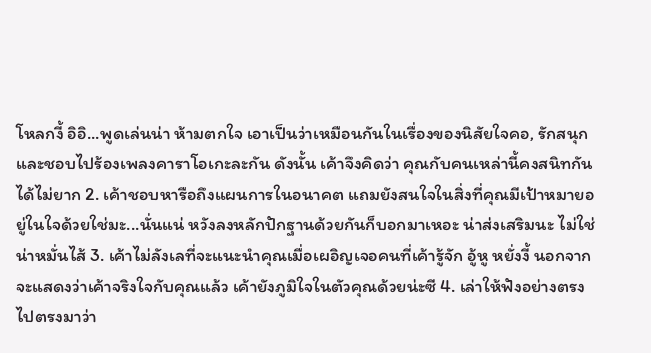โหลกงี้ อิอิ...พูดเล่นน่า ห้ามตกใจ เอาเป็นว่าเหมือนกันในเรื่องของนิสัยใจคอ, รักสนุกและชอบไปร้องเพลงคาราโอเกะละกัน ดังนั้น เค้าจึงคิดว่า คุณกับคนเหล่านี้คงสนิทกันได้ไม่ยาก 2. เค้าชอบหารือถึงแผนการในอนาคต แถมยังสนใจในสิ่งที่คุณมีเป้าหมายอยู่ในใจด้วยใช่มะ...นั่นแน่ หวังลงหลักปักฐานด้วยกันก็บอกมาเหอะ น่าส่งเสริมนะ ไม่ใช่น่าหมั่นไส้ 3. เค้าไม่ลังเลที่จะแนะนำคุณเมื่อเผอิญเจอคนที่เค้ารู้จัก อู้หู หยั่งงี้ นอกจากจะแสดงว่าเค้าจริงใจกับคุณแล้ว เค้ายังภูมิใจในตัวคุณด้วยน่ะซี 4. เล่าให้ฟังอย่างตรงไปตรงมาว่า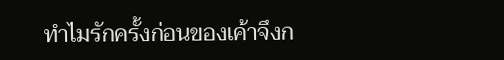ทำไมรักครั้งก่อนของเค้าจึงก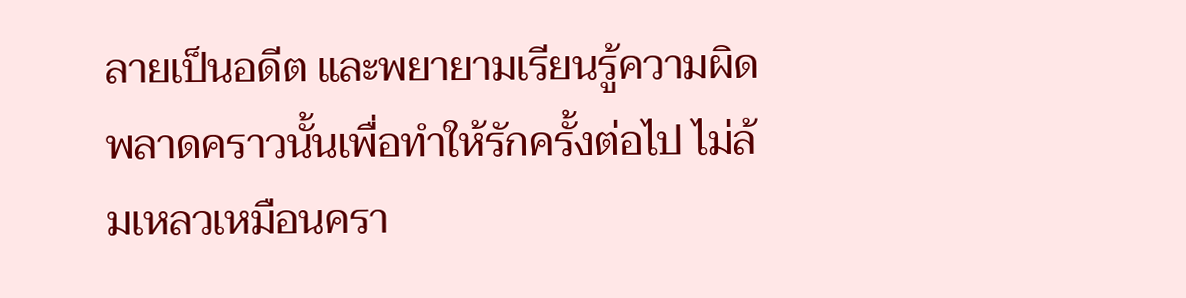ลายเป็นอดีต และพยายามเรียนรู้ความผิดพลาดคราวนั้นเพื่อทำให้รักครั้งต่อไป ไม่ล้มเหลวเหมือนครา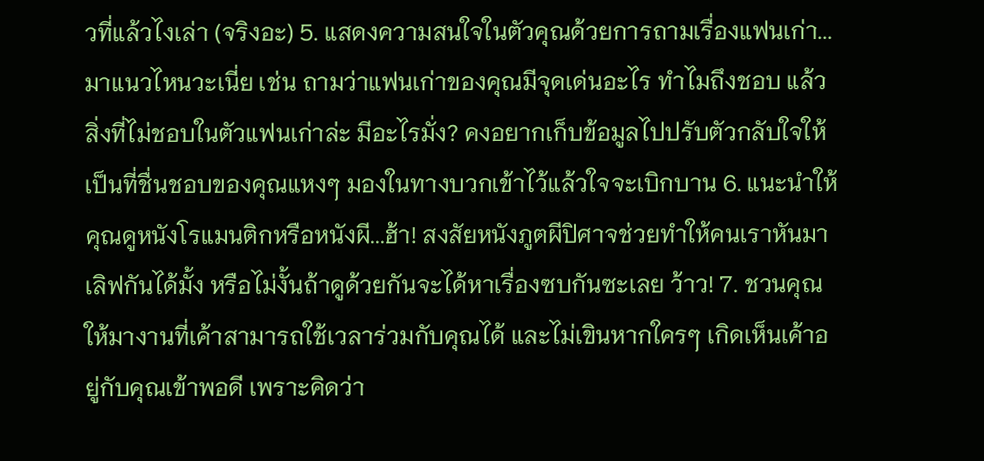วที่แล้วไงเล่า (จริงอะ) 5. แสดงความสนใจในตัวคุณด้วยการถามเรื่องแฟนเก่า...มาแนวไหนวะเนี่ย เช่น ถามว่าแฟนเก่าของคุณมีจุดเด่นอะไร ทำไมถึงชอบ แล้วสิ่งที่ไม่ชอบในตัวแฟนเก่าล่ะ มีอะไรมั่ง? คงอยากเก็บข้อมูลไปปรับตัวกลับใจให้เป็นที่ชื่นชอบของคุณแหงๆ มองในทางบวกเข้าไว้แล้วใจจะเบิกบาน 6. แนะนำให้คุณดูหนังโรแมนติกหรือหนังผี...ฮ้า! สงสัยหนังภูตผีปิศาจช่วยทำให้คนเราหันมาเลิฟกันได้มั้ง หรือไม่งั้นถ้าดูด้วยกันจะได้หาเรื่องซบกันซะเลย ว้าว! 7. ชวนคุณให้มางานที่เค้าสามารถใช้เวลาร่วมกับคุณได้ และไม่เขินหากใครๆ เกิดเห็นเค้าอยู่กับคุณเข้าพอดี เพราะคิดว่า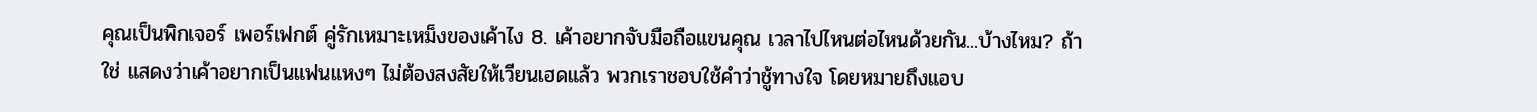คุณเป็นพิกเจอร์ เพอร์เฟกต์ คู่รักเหมาะเหม็งของเค้าไง 8. เค้าอยากจับมือถือแขนคุณ เวลาไปไหนต่อไหนด้วยกัน...บ้างไหม? ถ้าใช่ แสดงว่าเค้าอยากเป็นแฟนแหงๆ ไม่ต้องสงสัยให้เวียนเฮดแล้ว พวกเราชอบใช้คำว่าชู้ทางใจ โดยหมายถึงแอบ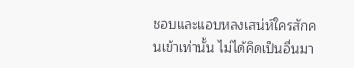ชอบและแอบหลงเสน่ห์ใครสักคนเข้าเท่านั้น ไม่ได้คิดเป็นอื่นมา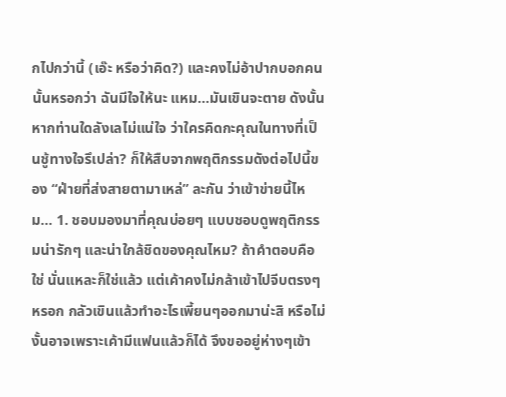กไปกว่านี้ (เอ๊ะ หรือว่าคิด?) และคงไม่อ้าปากบอกคนนั้นหรอกว่า ฉันมีใจให้นะ แหม...มันเขินจะตาย ดังนั้น หากท่านใดลังเลไม่แน่ใจ ว่าใครคิดกะคุณในทางที่เป็นชู้ทางใจรึเปล่า? ก็ให้สืบจากพฤติกรรมดังต่อไปนี้ของ “ฝ่ายที่ส่งสายตามาเหล่” ละกัน ว่าเข้าข่ายนี้ไหม... 1. ชอบมองมาที่คุณบ่อยๆ แบบชอบดูพฤติกรรมน่ารักๆ และน่าใกล้ชิดของคุณไหม? ถ้าคำตอบคือใช่ นั่นแหละก็ใช่แล้ว แต่เค้าคงไม่กล้าเข้าไปจีบตรงๆหรอก กลัวเขินแล้วทำอะไรเพี้ยนๆออกมาน่ะสิ หรือไม่งั้นอาจเพราะเค้ามีแฟนแล้วก็ได้ จึงขออยู่ห่างๆเข้า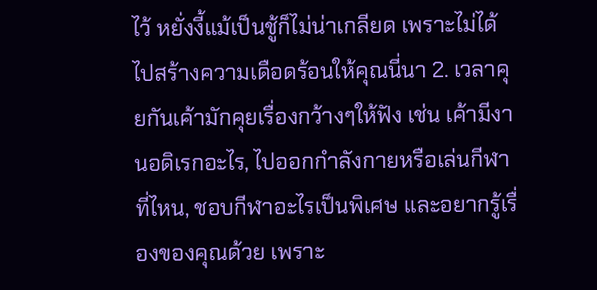ไว้ หยั่งงี้แม้เป็นชู้ก็ไม่น่าเกลียด เพราะไม่ได้ไปสร้างความเดือดร้อนให้คุณนี่นา 2. เวลาคุยกันเค้ามักคุยเรื่องกว้างๆให้ฟัง เช่น เค้ามีงานอดิเรกอะไร, ไปออกกำลังกายหรือเล่นกีฬาที่ไหน, ชอบกีฬาอะไรเป็นพิเศษ และอยากรู้เรื่องของคุณด้วย เพราะ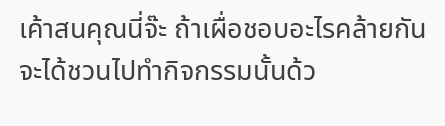เค้าสนคุณนี่จ๊ะ ถ้าเผื่อชอบอะไรคล้ายกันจะได้ชวนไปทำกิจกรรมนั้นด้ว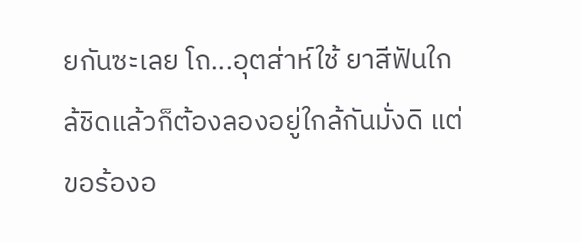ยกันซะเลย โถ...อุตส่าห์ใช้ ยาสีฟันใกล้ชิดแล้วก็ต้องลองอยู่ใกล้กันมั่งดิ แต่ขอร้องอ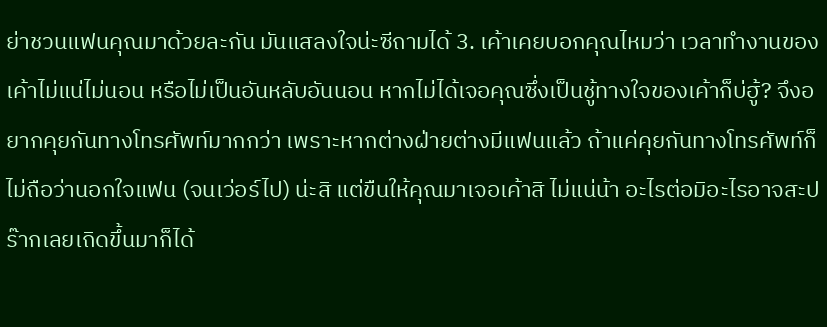ย่าชวนแฟนคุณมาด้วยละกัน มันแสลงใจน่ะซีถามได้ 3. เค้าเคยบอกคุณไหมว่า เวลาทำงานของเค้าไม่แน่ไม่นอน หรือไม่เป็นอันหลับอันนอน หากไม่ได้เจอคุณซึ่งเป็นชู้ทางใจของเค้าก็บ่ฮู้? จึงอยากคุยกันทางโทรศัพท์มากกว่า เพราะหากต่างฝ่ายต่างมีแฟนแล้ว ถ้าแค่คุยกันทางโทรศัพท์ก็ไม่ถือว่านอกใจแฟน (จนเว่อร์ไป) น่ะสิ แต่ขืนให้คุณมาเจอเค้าสิ ไม่แน่น้า อะไรต่อมิอะไรอาจสะปร๊ากเลยเถิดขึ้นมาก็ได้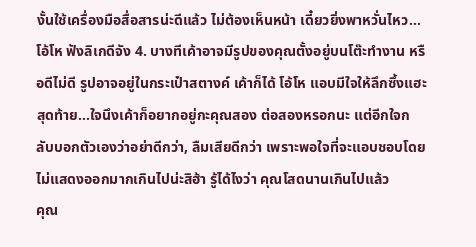งั้นใช้เครื่องมือสื่อสารน่ะดีแล้ว ไม่ต้องเห็นหน้า เดี๋ยวยิ่งพาหวั่นไหว...โอ้โห ฟังลิเกดีจัง 4. บางทีเค้าอาจมีรูปของคุณตั้งอยู่บนโต๊ะทำงาน หรือดีไม่ดี รูปอาจอยู่ในกระเป๋าสตางค์ เค้าก็ได้ โอ้โห แอบมีใจให้ลึกซึ้งแฮะ สุดท้าย...ใจนึงเค้าก็อยากอยู่กะคุณสอง ต่อสองหรอกนะ แต่อีกใจกลับบอกตัวเองว่าอย่าดีกว่า, ลืมเสียดีกว่า เพราะพอใจที่จะแอบชอบโดยไม่แสดงออกมากเกินไปน่ะสิฮ้า รู้ได้ไงว่า คุณโสดนานเกินไปแล้ว
คุณ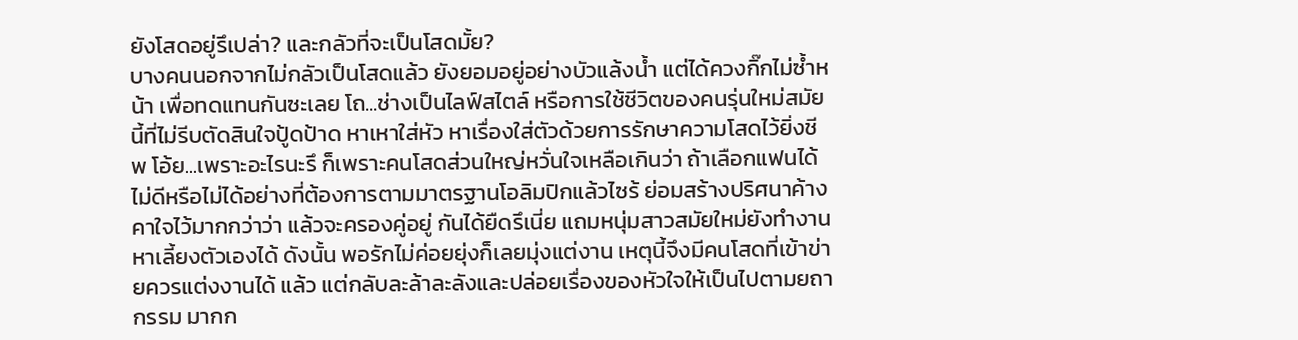ยังโสดอยู่รึเปล่า? และกลัวที่จะเป็นโสดมั้ย?
บางคนนอกจากไม่กลัวเป็นโสดแล้ว ยังยอมอยู่อย่างบัวแล้งน้ำ แต่ได้ควงกิ๊กไม่ซ้ำหน้า เพื่อทดแทนกันซะเลย โถ...ช่างเป็นไลฟ์สไตล์ หรือการใช้ชีวิตของคนรุ่นใหม่สมัยนี้ที่ไม่รีบตัดสินใจปู้ดป้าด หาเหาใส่หัว หาเรื่องใส่ตัวด้วยการรักษาความโสดไว้ยิ่งชีพ โอ้ย...เพราะอะไรนะรึ ก็เพราะคนโสดส่วนใหญ่หวั่นใจเหลือเกินว่า ถ้าเลือกแฟนได้ไม่ดีหรือไม่ได้อย่างที่ต้องการตามมาตรฐานโอลิมปิกแล้วไซร้ ย่อมสร้างปริศนาค้างคาใจไว้มากกว่าว่า แล้วจะครองคู่อยู่ กันได้ยืดรึเนี่ย แถมหนุ่มสาวสมัยใหม่ยังทำงานหาเลี้ยงตัวเองได้ ดังนั้น พอรักไม่ค่อยยุ่งก็เลยมุ่งแต่งาน เหตุนี้จึงมีคนโสดที่เข้าข่ายควรแต่งงานได้ แล้ว แต่กลับละล้าละลังและปล่อยเรื่องของหัวใจให้เป็นไปตามยถากรรม มากก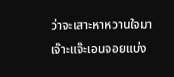ว่าจะเสาะหาหวานใจมาเจ๊าะแจ๊ะเอนจอยแบ่ง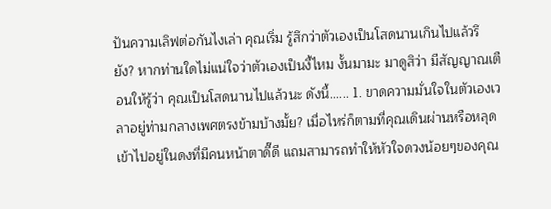ปันความเลิฟต่อกันไงเล่า คุณเริ่ม รู้สึกว่าตัวเองเป็นโสดนานเกินไปแล้วรึยัง? หากท่านใดไม่แน่ใจว่าตัวเองเป็นงี้ไหม งั้นมามะ มาดูสิว่า มีสัญญาณเตือนให้รู้ว่า คุณเป็นโสดนานไปแล้วนะ ดังนี้...... 1. ขาดความมั่นใจในตัวเองเวลาอยู่ท่ามกลางเพศตรงข้ามบ้างมั้ย? เมื่อไหร่ก็ตามที่คุณเดินผ่านหรือหลุดเข้าไปอยู่ในดงที่มีคนหน้าตาดี๊ดี แถมสามารถทำให้หัวใจดวงน้อยๆของคุณ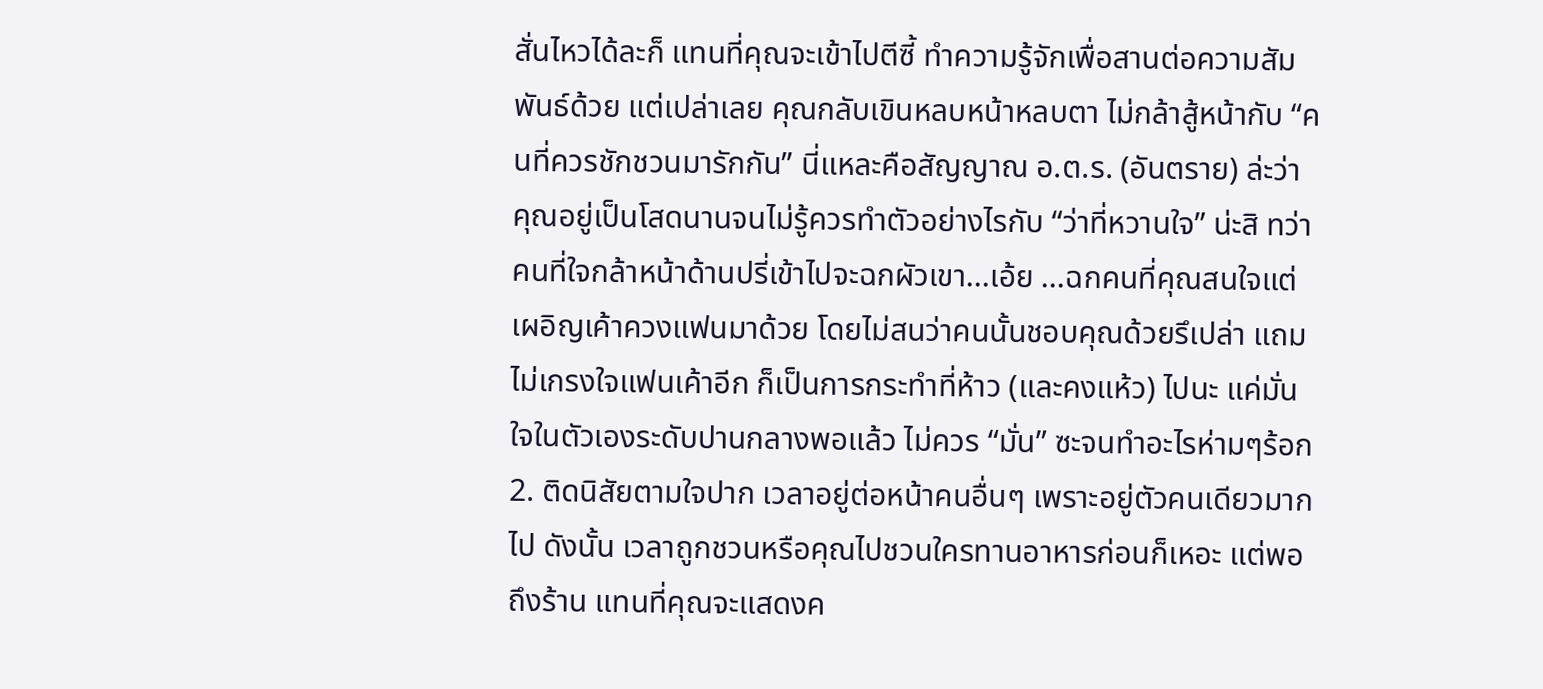สั่นไหวได้ละก็ แทนที่คุณจะเข้าไปตีซี้ ทำความรู้จักเพื่อสานต่อความสัมพันธ์ด้วย แต่เปล่าเลย คุณกลับเขินหลบหน้าหลบตา ไม่กล้าสู้หน้ากับ “คนที่ควรชักชวนมารักกัน” นี่แหละคือสัญญาณ อ.ต.ร. (อันตราย) ล่ะว่า คุณอยู่เป็นโสดนานจนไม่รู้ควรทำตัวอย่างไรกับ “ว่าที่หวานใจ” น่ะสิ ทว่า คนที่ใจกล้าหน้าด้านปรี่เข้าไปจะฉกผัวเขา...เอ้ย ...ฉกคนที่คุณสนใจแต่เผอิญเค้าควงแฟนมาด้วย โดยไม่สนว่าคนนั้นชอบคุณด้วยรึเปล่า แถมไม่เกรงใจแฟนเค้าอีก ก็เป็นการกระทำที่ห้าว (และคงแห้ว) ไปนะ แค่มั่นใจในตัวเองระดับปานกลางพอแล้ว ไม่ควร “มั่น” ซะจนทำอะไรห่ามๆร้อก 2. ติดนิสัยตามใจปาก เวลาอยู่ต่อหน้าคนอื่นๆ เพราะอยู่ตัวคนเดียวมากไป ดังนั้น เวลาถูกชวนหรือคุณไปชวนใครทานอาหารก่อนก็เหอะ แต่พอถึงร้าน แทนที่คุณจะแสดงค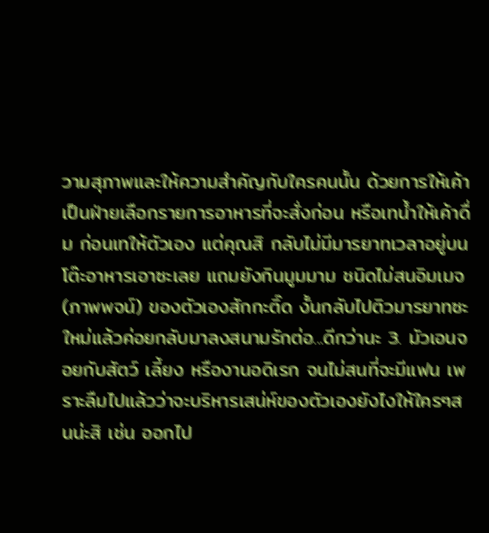วามสุภาพและให้ความสำคัญกับใครคนนั้น ด้วยการให้เค้าเป็นฝ่ายเลือกรายการอาหารที่จะสั่งก่อน หรือเทน้ำให้เค้าดื่ม ก่อนเทให้ตัวเอง แต่คุณสิ กลับไม่มีมารยาทเวลาอยู่บนโต๊ะอาหารเอาซะเลย แถมยังกินมูมมาม ชนิดไม่สนอิมเมจ (ภาพพจน์) ของตัวเองสักกะติ๊ด งั้นกลับไปติวมารยาทซะใหม่แล้วค่อยกลับมาลงสนามรักต่อ...ดีกว่านะ 3. มัวเอนจอยกับสัตว์ เลี้ยง หรืองานอดิเรก จนไม่สนที่จะมีแฟน เพราะลืมไปแล้วว่าจะบริหารเสน่ห์ของตัวเองยังไงให้ใครๆสนน่ะสิ เช่น ออกไป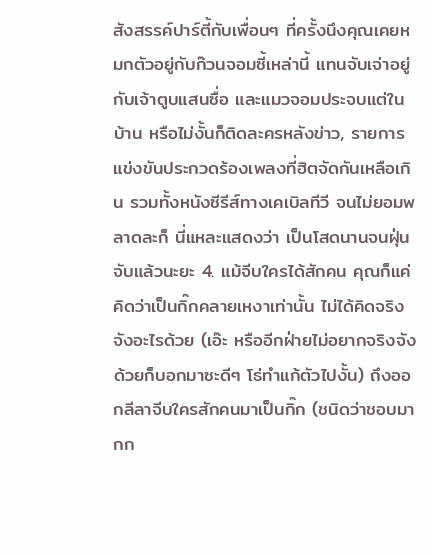สังสรรค์ปาร์ตี้กับเพื่อนๆ ที่ครั้งนึงคุณเคยหมกตัวอยู่กับก๊วนจอมซี้เหล่านี้ แทนจับเจ่าอยู่กับเจ้าตูบแสนซื่อ และแมวจอมประจบแต่ในบ้าน หรือไม่งั้นก็ติดละครหลังข่าว, รายการแข่งขันประกวดร้องเพลงที่ฮิตจัดกันเหลือเกิน รวมทั้งหนังซีรีส์ทางเคเบิลทีวี จนไม่ยอมพลาดละก็ นี่แหละแสดงว่า เป็นโสดนานจนฝุ่นจับแล้วนะยะ 4. แม้จีบใครได้สักคน คุณก็แค่คิดว่าเป็นกิ๊กคลายเหงาเท่านั้น ไม่ได้คิดจริงจังอะไรด้วย (เอ๊ะ หรืออีกฝ่ายไม่อยากจริงจังด้วยก็บอกมาซะดีๆ โธ่ทำแก้ตัวไปงั้น) ถึงออกลีลาจีบใครสักคนมาเป็นกิ๊ก (ชนิดว่าชอบมากก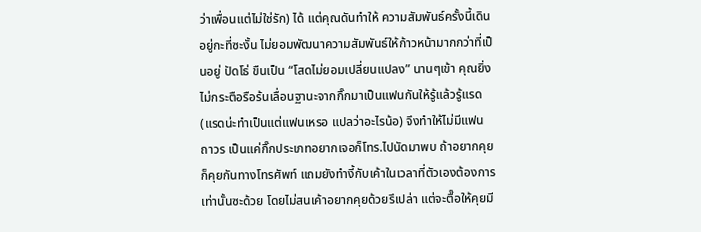ว่าเพื่อนแต่ไม่ใช่รัก) ได้ แต่คุณดันทำให้ ความสัมพันธ์ครั้งนี้เดินอยู่กะที่ซะงั้น ไม่ยอมพัฒนาความสัมพันธ์ให้ก้าวหน้ามากกว่าที่เป็นอยู่ ปัดโธ่ ขืนเป็น “โสดไม่ยอมเปลี่ยนแปลง” นานๆเข้า คุณยิ่งไม่กระตือรือร้นเลื่อนฐานะจากกิ๊กมาเป็นแฟนกันให้รู้แล้วรู้แรด (แรดน่ะทำเป็นแต่แฟนเหรอ แปลว่าอะไรน้อ) จึงทำให้ไม่มีแฟนถาวร เป็นแค่กิ๊กประเภทอยากเจอก็โทร.ไปนัดมาพบ ถ้าอยากคุยก็คุยกันทางโทรศัพท์ แถมยังทำงี้กับเค้าในเวลาที่ตัวเองต้องการเท่านั้นซะด้วย โดยไม่สนเค้าอยากคุยด้วยรึเปล่า แต่จะตื๊อให้คุยมี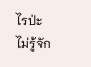ไรป่ะ ไม่รู้จัก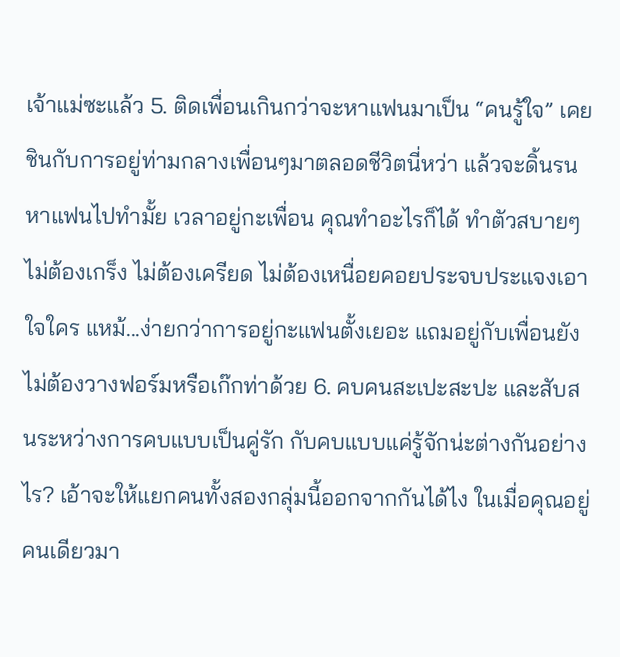เจ้าแม่ซะแล้ว 5. ติดเพื่อนเกินกว่าจะหาแฟนมาเป็น “คนรู้ใจ” เคยชินกับการอยู่ท่ามกลางเพื่อนๆมาตลอดชีวิตนี่หว่า แล้วจะดิ้นรนหาแฟนไปทำมั้ย เวลาอยู่กะเพื่อน คุณทำอะไรก็ได้ ทำตัวสบายๆ ไม่ต้องเกร็ง ไม่ต้องเครียด ไม่ต้องเหนื่อยคอยประจบประแจงเอาใจใคร แหม้...ง่ายกว่าการอยู่กะแฟนตั้งเยอะ แถมอยู่กับเพื่อนยังไม่ต้องวางฟอร์มหรือเก๊กท่าด้วย 6. คบคนสะเปะสะปะ และสับสนระหว่างการคบแบบเป็นคู่รัก กับคบแบบแค่รู้จักน่ะต่างกันอย่างไร? เอ้าจะให้แยกคนทั้งสองกลุ่มนี้ออกจากกันได้ไง ในเมื่อคุณอยู่คนเดียวมา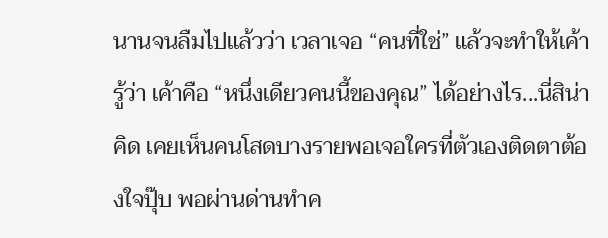นานจนลืมไปแล้วว่า เวลาเจอ “คนที่ใช่” แล้วจะทำให้เค้ารู้ว่า เค้าคือ “หนึ่งเดียวคนนี้ของคุณ” ได้อย่างไร...นี่สิน่าคิด เคยเห็นคนโสดบางรายพอเจอใครที่ตัวเองติดตาต้องใจปุ๊บ พอผ่านด่านทำค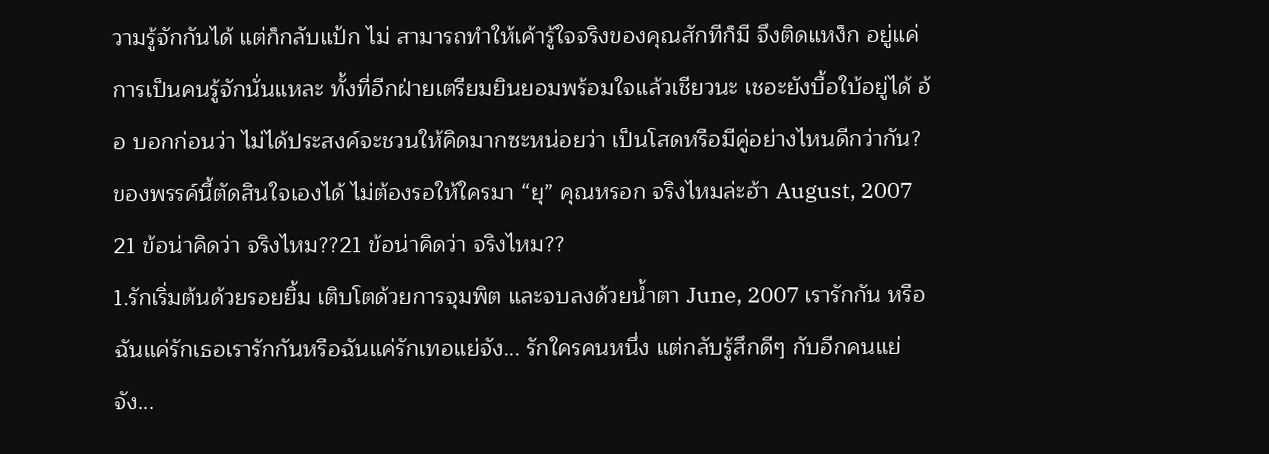วามรู้จักกันได้ แต่ก็กลับแป้ก ไม่ สามารถทำให้เค้ารู้ใจจริงของคุณสักทีก็มี จึงติดแหง็ก อยู่แค่การเป็นคนรู้จักนั่นแหละ ทั้งที่อีกฝ่ายเตรียมยินยอมพร้อมใจแล้วเชียวนะ เชอะยังบื้อใบ้อยู่ได้ อ้อ บอกก่อนว่า ไม่ได้ประสงค์จะชวนให้คิดมากซะหน่อยว่า เป็นโสดหรือมีคู่อย่างไหนดีกว่ากัน? ของพรรค์นี้ตัดสินใจเองได้ ไม่ต้องรอให้ใครมา “ยุ” คุณหรอก จริงไหมล่ะฮ้า August, 2007 21 ข้อน่าคิดว่า จริงไหม??21 ข้อน่าคิดว่า จริงไหม??
1.รักเริ่มต้นด้วยรอยยิ้ม เติบโตด้วยการจุมพิต และจบลงด้วยน้ำตา June, 2007 เรารักกัน หรือ ฉันแค่รักเธอเรารักกันหรือฉันแค่รักเทอแย่จัง... รักใครคนหนึ่ง แต่กลับรู้สึกดีๆ กับอีกคนแย่จัง...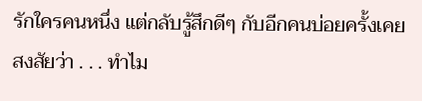รักใครคนหนึ่ง แต่กลับรู้สึกดีๆ กับอีกคนบ่อยครั้งเคยสงสัยว่า . . . ทำไม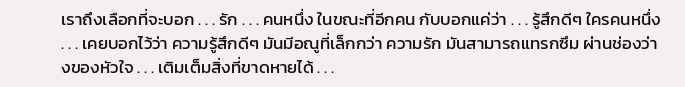เราถึงเลือกที่จะบอก . . . รัก . . . คนหนึ่ง ในขณะที่อีกคน กับบอกแค่ว่า . . . รู้สึกดีๆ ใครคนหนึ่ง . . . เคยบอกไว้ว่า ความรู้สึกดีๆ มันมีอณูที่เล็กกว่า ความรัก มันสามารถแทรกซึม ผ่านช่องว่างของหัวใจ . . . เติมเต็มสิ่งที่ขาดหายได้ . . .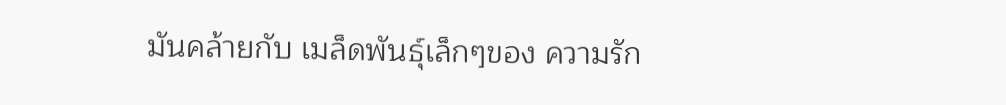มันคล้ายกับ เมล็ดพันธุ์เล็กๆของ ความรัก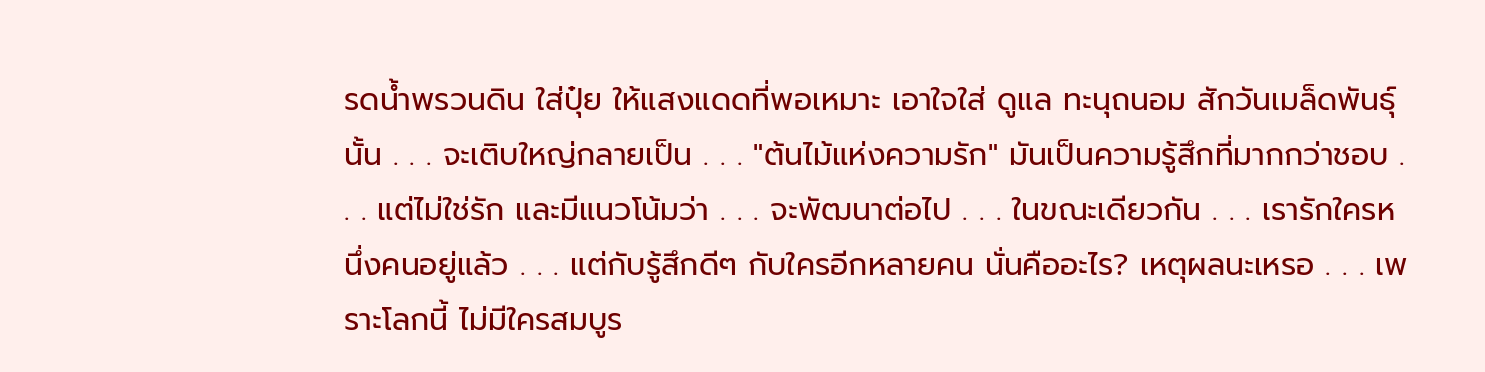รดน้ำพรวนดิน ใส่ปุ๋ย ให้แสงแดดที่พอเหมาะ เอาใจใส่ ดูแล ทะนุถนอม สักวันเมล็ดพันธุ์นั้น . . . จะเติบใหญ่กลายเป็น . . . "ต้นไม้แห่งความรัก" มันเป็นความรู้สึกที่มากกว่าชอบ . . . แต่ไม่ใช่รัก และมีแนวโน้มว่า . . . จะพัฒนาต่อไป . . . ในขณะเดียวกัน . . . เรารักใครหนึ่งคนอยู่แล้ว . . . แต่กับรู้สึกดีๆ กับใครอีกหลายคน นั่นคืออะไร? เหตุผลนะเหรอ . . . เพราะโลกนี้ ไม่มีใครสมบูร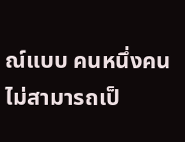ณ์แบบ คนหนึ่งคนไม่สามารถเป็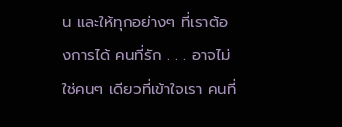น และให้ทุกอย่างๆ ที่เราต้องการได้ คนที่รัก . . . อาจไม่ใช่คนๆ เดียวที่เข้าใจเรา คนที่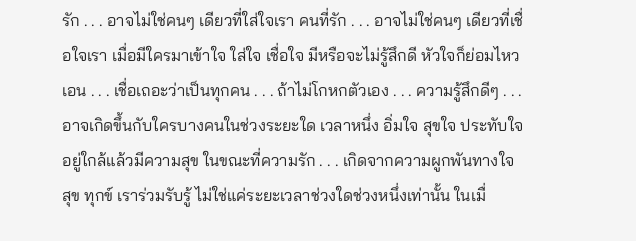รัก . . . อาจไม่ใช่คนๆ เดียวที่ใส่ใจเรา คนที่รัก . . . อาจไม่ใช่คนๆ เดียวที่เชื่อใจเรา เมื่อมีใครมาเข้าใจ ใส่ใจ เชื่อใจ มีหรือจะไม่รู้สึกดี หัวใจก็ย่อมไหวเอน . . . เชื่อเถอะว่าเป็นทุกคน . . . ถ้าไม่โกหกตัวเอง . . . ความรู้สึกดีๆ . . . อาจเกิดขึ้นกับใครบางคนในช่วงระยะใด เวลาหนึ่ง อิ่มใจ สุขใจ ประทับใจ อยู่ใกล้แล้วมีความสุข ในขณะที่ความรัก . . . เกิดจากความผูกพันทางใจ สุข ทุกข์ เราร่วมรับรู้ ไม่ใช่แค่ระยะเวลาช่วงใดช่วงหนึ่งเท่านั้น ในเมื่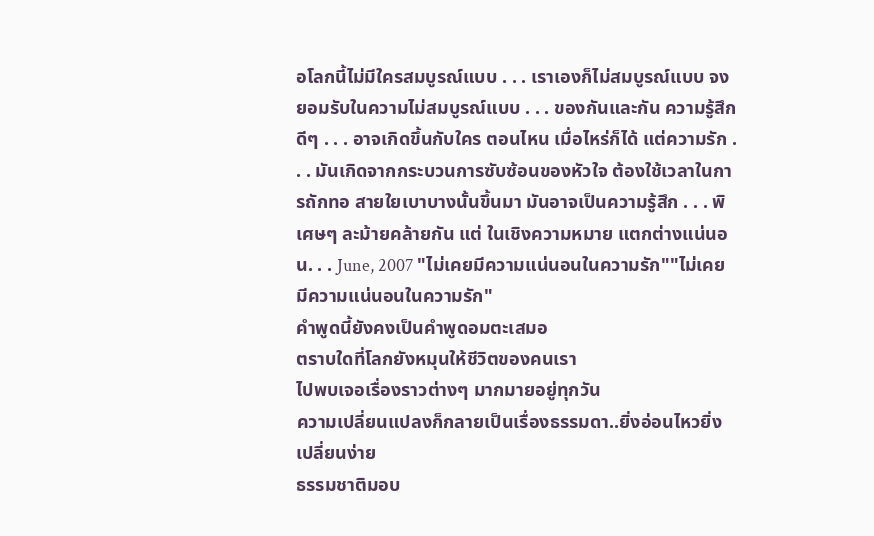อโลกนี้ไม่มีใครสมบูรณ์แบบ . . . เราเองก็ไม่สมบูรณ์แบบ จงยอมรับในความไม่สมบูรณ์แบบ . . . ของกันและกัน ความรู้สึกดีๆ . . . อาจเกิดขึ้นกับใคร ตอนไหน เมื่อไหร่ก็ได้ แต่ความรัก . . . มันเกิดจากกระบวนการซับซ้อนของหัวใจ ต้องใช้เวลาในการถักทอ สายใยเบาบางนั้นขึ้นมา มันอาจเป็นความรู้สึก . . . พิเศษๆ ละม้ายคล้ายกัน แต่ ในเชิงความหมาย แตกต่างแน่นอน. . . June, 2007 "ไม่เคยมีความแน่นอนในความรัก""ไม่เคยมีความแน่นอนในความรัก"
คำพูดนี้ยังคงเป็นคำพูดอมตะเสมอ
ตราบใดที่โลกยังหมุนให้ชีวิตของคนเรา
ไปพบเจอเรื่องราวต่างๆ มากมายอยู่ทุกวัน
ความเปลี่ยนแปลงก็กลายเป็นเรื่องธรรมดา..ยิ่งอ่อนไหวยิ่งเปลี่ยนง่าย
ธรรมชาติมอบ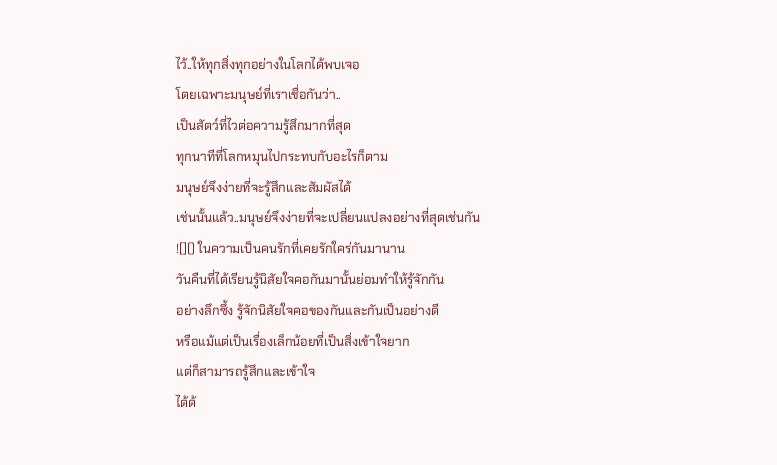ไว้..ให้ทุกสิ่งทุกอย่างในโลกได้พบเจอ
โดยเฉพาะมนุษย์ที่เราเชื่อกันว่า..
เป็นสัตว์ที่ไวต่อความรู้สึกมากที่สุด
ทุกนาทีที่โลกหมุนไปกระทบกับอะไรก็ตาม
มนุษย์จึงง่ายที่จะรู้สึกและสัมผัสได้
เช่นนั้นแล้ว..มนุษย์จึงง่ายที่จะเปลี่ยนแปลงอย่างที่สุดเช่นกัน
![]() ในความเป็นคนรักที่เคยรักใคร่กันมานาน
วันคืนที่ได้เรียนรู้นิสัยใจคอกันมานั้นย่อมทำให้รู้จักกัน
อย่างลึกซึ้ง รู้จักนิสัยใจคอของกันและกันเป็นอย่างดี
หรือแม้แต่เป็นเรื่องเล็กน้อยที่เป็นสิ่งเข้าใจยาก
แต่ก็สามารถรู้สึกและเข้าใจ
ได้ด้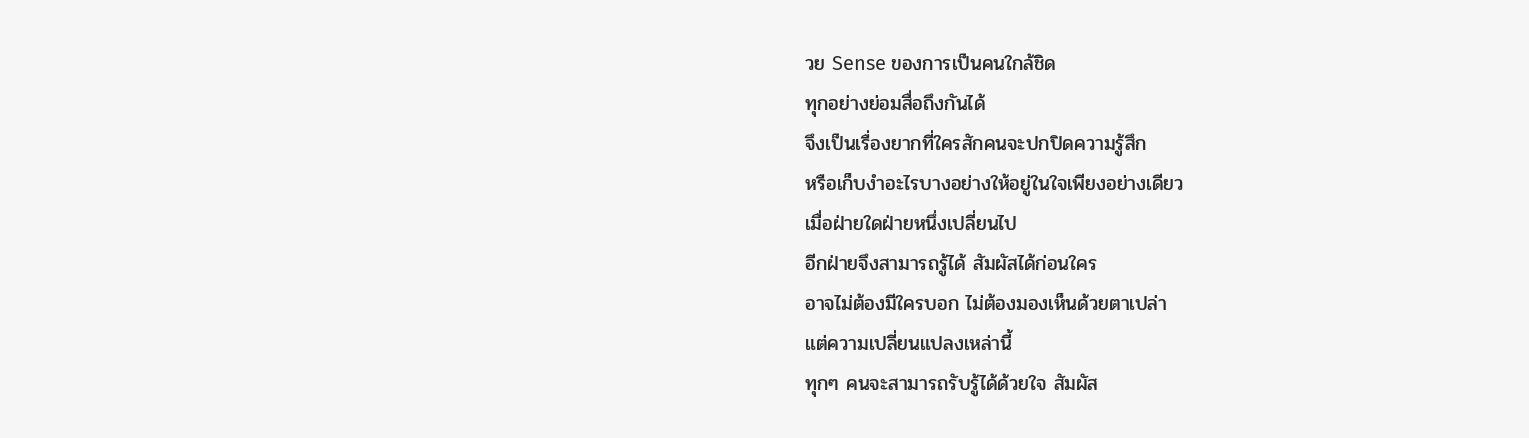วย Sense ของการเป็นคนใกล้ชิด
ทุกอย่างย่อมสื่อถึงกันได้
จึงเป็นเรื่องยากที่ใครสักคนจะปกปิดความรู้สึก
หรือเก็บงำอะไรบางอย่างให้อยู่ในใจเพียงอย่างเดียว
เมื่อฝ่ายใดฝ่ายหนึ่งเปลี่ยนไป
อีกฝ่ายจึงสามารถรู้ได้ สัมผัสได้ก่อนใคร
อาจไม่ต้องมีใครบอก ไม่ต้องมองเห็นด้วยตาเปล่า
แต่ความเปลี่ยนแปลงเหล่านี้
ทุกๆ คนจะสามารถรับรู้ได้ด้วยใจ สัมผัส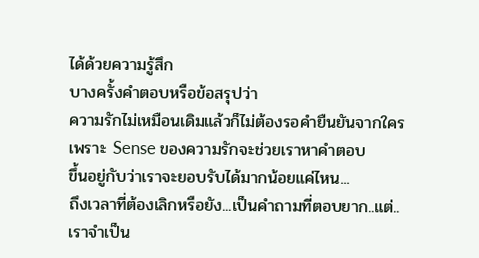ได้ด้วยความรู้สึก
บางครั้งคำตอบหรือข้อสรุปว่า
ความรักไม่เหมือนเดิมแล้วก็ไม่ต้องรอคำยืนยันจากใคร
เพราะ Sense ของความรักจะช่วยเราหาคำตอบ
ขึ้นอยู่กับว่าเราจะยอบรับได้มากน้อยแค่ไหน...
ถึงเวลาที่ต้องเลิกหรือยัง...เป็นคำถามที่ตอบยาก..แต่..
เราจำเป็น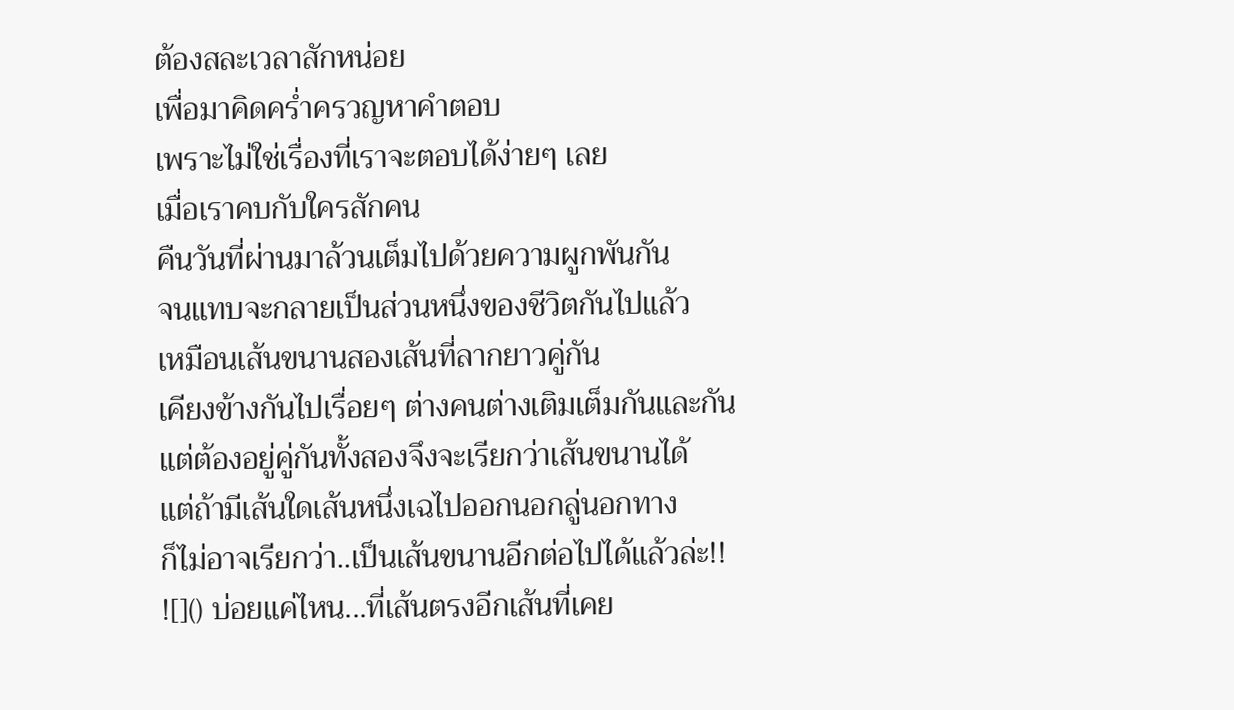ต้องสละเวลาสักหน่อย
เพื่อมาคิดคร่ำครวญหาคำตอบ
เพราะไม่ใช่เรื่องที่เราจะตอบได้ง่ายๆ เลย
เมื่อเราคบกับใครสักคน
คืนวันที่ผ่านมาล้วนเต็มไปด้วยความผูกพันกัน
จนแทบจะกลายเป็นส่วนหนึ่งของชีวิตกันไปแล้ว
เหมือนเส้นขนานสองเส้นที่ลากยาวคู่กัน
เคียงข้างกันไปเรื่อยๆ ต่างคนต่างเติมเต็มกันและกัน
แต่ต้องอยู่คู่กันทั้งสองจึงจะเรียกว่าเส้นขนานได้
แต่ถ้ามีเส้นใดเส้นหนึ่งเฉไปออกนอกลู่นอกทาง
ก็ไม่อาจเรียกว่า..เป็นเส้นขนานอีกต่อไปได้แล้วล่ะ!!
![]() บ่อยแค่ไหน...ที่เส้นตรงอีกเส้นที่เคย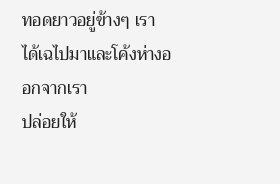ทอดยาวอยู่ข้างๆ เรา
ได้เฉไปมาและโค้งห่างออกจากเรา
ปล่อยให้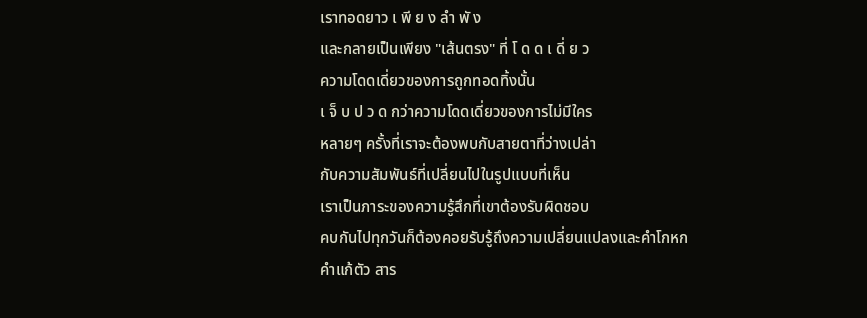เราทอดยาว เ พี ย ง ลำ พั ง
และกลายเป็นเพียง "เส้นตรง" ที่ โ ด ด เ ดี่ ย ว
ความโดดเดี่ยวของการถูกทอดทิ้งนั้น
เ จ็ บ ป ว ด กว่าความโดดเดี่ยวของการไม่มีใคร
หลายๆ ครั้งที่เราจะต้องพบกับสายตาที่ว่างเปล่า
กับความสัมพันธ์ที่เปลี่ยนไปในรูปแบบที่เห็น
เราเป็นภาระของความรู้สึกที่เขาต้องรับผิดชอบ
คบกันไปทุกวันก็ต้องคอยรับรู้ถึงความเปลี่ยนแปลงและคำโกหก
คำแก้ตัว สาร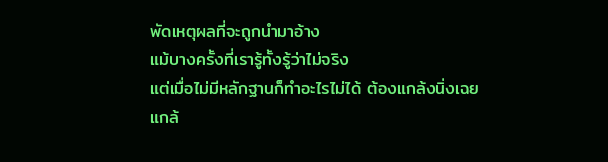พัดเหตุผลที่จะถูกนำมาอ้าง
แม้บางครั้งที่เรารู้ทั้งรู้ว่าไม่จริง
แต่เมื่อไม่มีหลักฐานก็ทำอะไรไม่ได้ ต้องแกล้งนิ่งเฉย
แกล้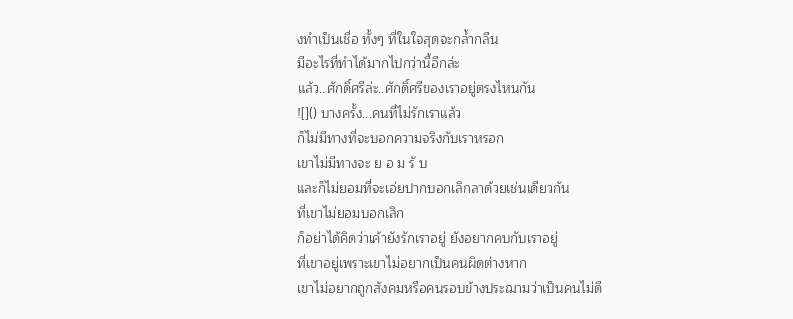งทำเป็นเชื่อ ทั้งๆ ที่ในใจสุดจะกล้ำกลืน
มีอะไรที่ทำได้มากไปกว่านี้อีกล่ะ
แล้ว..ศักดิ์ศรีล่ะ..ศักดิ์ศรีของเราอยู่ตรงไหนกัน
![]() บางครั้ง...คนที่ไม่รักเราแล้ว
ก็ไม่มีทางที่จะบอกความจริงกับเราหรอก
เขาไม่มีทางจะ ย อ ม รั บ
และก็ไม่ยอมที่จะเอ่ยปากบอกเลิกลาด้วยเช่นเดียวกัน
ที่เขาไม่ยอมบอกเลิก
ก็อย่าได้คิดว่าเค้ายังรักเราอยู่ ยังอยากคบกับเราอยู่
ที่เขาอยู่เพราะเขาไม่อยากเป็นคนผิดต่างหาก
เขาไม่อยากถูกสังคมหรือคนรอบข้างประฌามว่าเป็นคนไม่ดี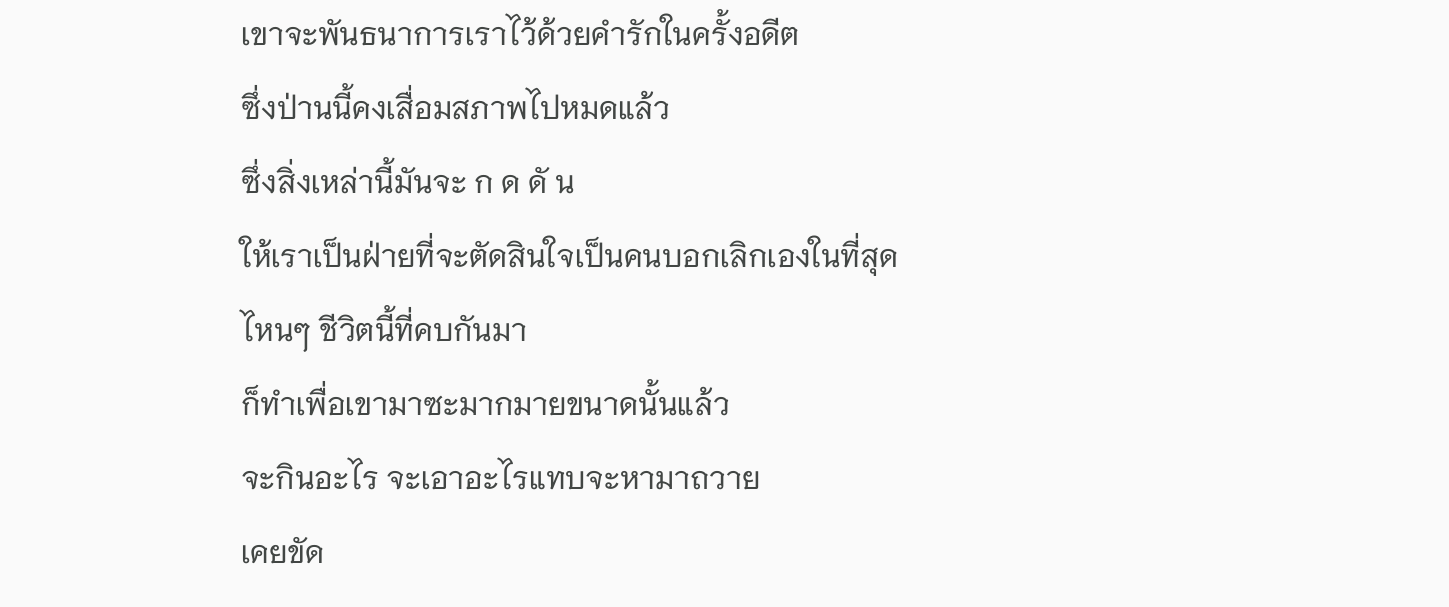เขาจะพันธนาการเราไว้ด้วยคำรักในครั้งอดีต
ซึ่งป่านนี้คงเสื่อมสภาพไปหมดแล้ว
ซึ่งสิ่งเหล่านี้มันจะ ก ด ดั น
ให้เราเป็นฝ่ายที่จะตัดสินใจเป็นคนบอกเลิกเองในที่สุด
ไหนๆ ชีวิตนี้ที่คบกันมา
ก็ทำเพื่อเขามาซะมากมายขนาดนั้นแล้ว
จะกินอะไร จะเอาอะไรแทบจะหามาถวาย
เคยขัด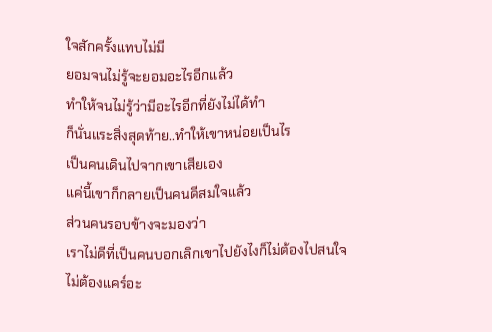ใจสักครั้งแทบไม่มี
ยอมจนไม่รู้จะยอมอะไรอีกแล้ว
ทำให้จนไม่รู้ว่ามีอะไรอีกที่ยังไม่ได้ทำ
ก็นั่นแระสิ่งสุดท้าย..ทำให้เขาหน่อยเป็นไร
เป็นคนเดินไปจากเขาเสียเอง
แค่นี้เขาก็กลายเป็นคนดีสมใจแล้ว
ส่วนคนรอบข้างจะมองว่า
เราไม่ดีที่เป็นคนบอกเลิกเขาไปยังไงก็ไม่ต้องไปสนใจ
ไม่ต้องแคร์อะ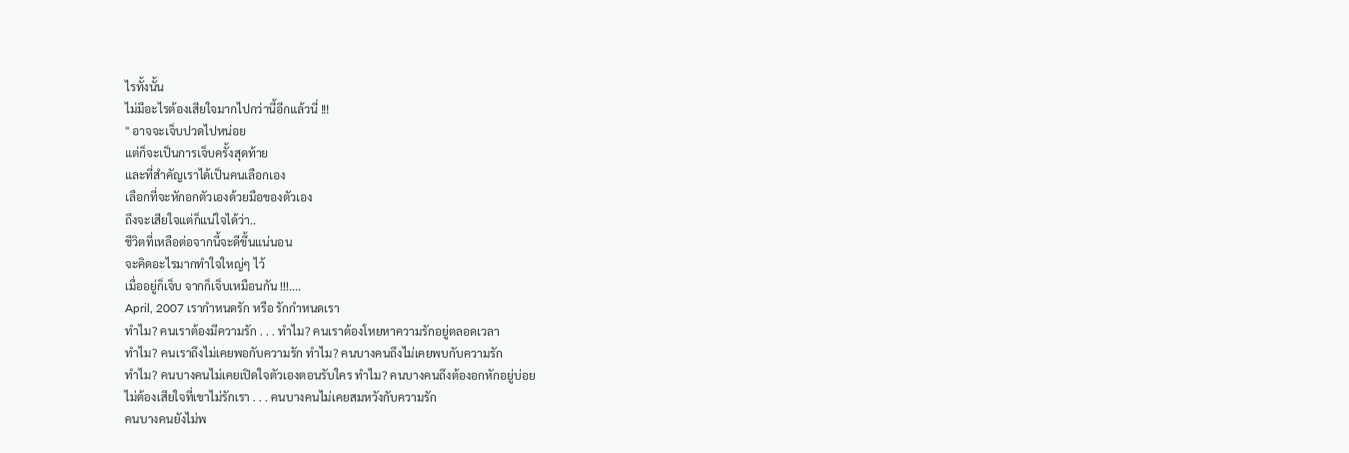ไรทั้งนั้น
ไม่มีอะไรต้องเสียใจมากไปกว่านี้อีกแล้วนี่ !!!
" อาจจะเจ็บปวดไปหน่อย
แต่ก็จะเป็นการเจ็บครั้งสุดท้าย
และที่สำคัญเราได้เป็นคนเลือกเอง
เลือกที่จะหักอกตัวเองด้วยมือของตัวเอง
ถึงจะเสียใจแต่ก็แน่ใจได้ว่า..
ชีวิตที่เหลือต่อจากนี้จะดีขึ้นแน่นอน
จะคิดอะไรมากทำใจใหญ่ๆ ไว้
เมื่ออยู่ก็เจ็บ จากก็เจ็บเหมือนกัน !!!....
April, 2007 เรากำหนดรัก หรือ รักกำหนดเรา
ทำไม? คนเราต้องมีความรัก . . . ทำไม? คนเราต้องโหยหาความรักอยู่ตลอดเวลา
ทำไม? คนเราถึงไม่เคยพอกับความรัก ทำไม? คนบางคนถึงไม่เคยพบกับความรัก
ทำไม? คนบางคนไม่เคยเปิดใจตัวเองตอนรับใคร ทำไม? คนบางคนถึงต้องอกหักอยู่บ่อย
ไม่ต้องเสียใจที่เขาไม่รักเรา . . . คนบางคนไม่เคยสมหวังกับความรัก
คนบางคนยังไม่พ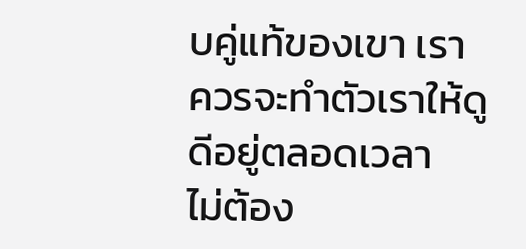บคู่แท้ของเขา เราควรจะทำตัวเราให้ดูดีอยู่ตลอดเวลา
ไม่ต้อง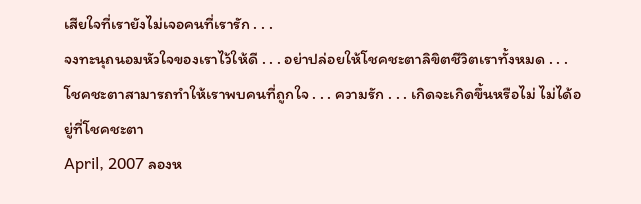เสียใจที่เรายังไม่เจอคนที่เรารัก . . .
จงทะนุถนอมหัวใจของเราไว้ให้ดี . . . อย่าปล่อยให้โชคชะตาลิขิตชีวิตเราทั้งหมด . . .
โชคชะตาสามารถทำให้เราพบคนที่ถูกใจ . . . ความรัก . . . เกิดจะเกิดขึ้นหรือไม่ ไม่ได้อยู่ที่โชคชะตา
April, 2007 ลองห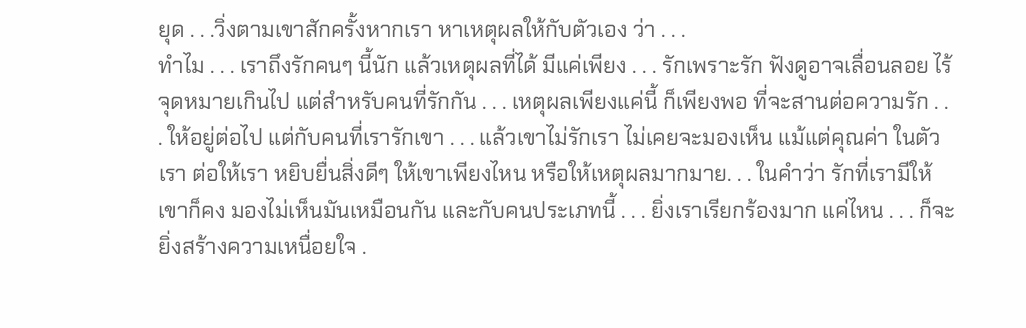ยุด . . .วิ่งตามเขาสักครั้งหากเรา หาเหตุผลให้กับตัวเอง ว่า . . .
ทำไม . . . เราถึงรักคนๆ นี้นัก แล้วเหตุผลที่ได้ มีแค่เพียง . . . รักเพราะรัก ฟังดูอาจเลื่อนลอย ไร้จุดหมายเกินไป แต่สำหรับคนที่รักกัน . . . เหตุผลเพียงแค่นี้ ก็เพียงพอ ที่จะสานต่อความรัก . . . ให้อยู่ต่อไป แต่กับคนที่เรารักเขา . . . แล้วเขาไม่รักเรา ไม่เคยจะมองเห็น แม้แต่คุณค่า ในตัวเรา ต่อให้เรา หยิบยื่นสิ่งดีๆ ให้เขาเพียงไหน หรือให้เหตุผลมากมาย. . . ในคำว่า รักที่เรามีให้ เขาก็คง มองไม่เห็นมันเหมือนกัน และกับคนประเภทนี้ . . . ยิ่งเราเรียกร้องมาก แค่ไหน . . . ก็จะยิ่งสร้างความเหนื่อยใจ .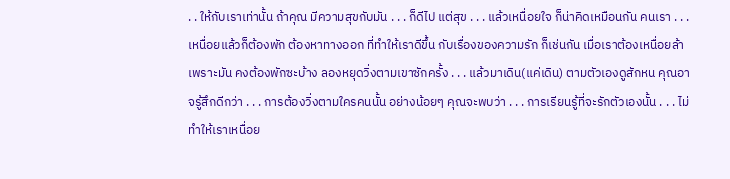. . ให้กับเราเท่านั้น ถ้าคุณ มีความสุขกับมัน . . . ก็ดีไป แต่สุข . . . แล้วเหนื่อยใจ ก็น่าคิดเหมือนกัน คนเรา . . . เหนื่อยแล้วก็ต้องพัก ต้องหาทางออก ที่ทำให้เราดีขึ้น กับเรื่องของความรัก ก็เช่นกัน เมื่อเราต้องเหนื่อยล้าเพราะมัน คงต้องพักซะบ้าง ลองหยุดวิ่งตามเขาซักครั้ง . . . แล้วมาเดิน(แค่เดิน) ตามตัวเองดูสักหน คุณอาจรู้สึกดีกว่า . . . การต้องวิ่งตามใครคนนั้น อย่างน้อยๆ คุณจะพบว่า . . . การเรียนรู้ที่จะรักตัวเองนั้น . . . ไม่ทำให้เราเหนื่อย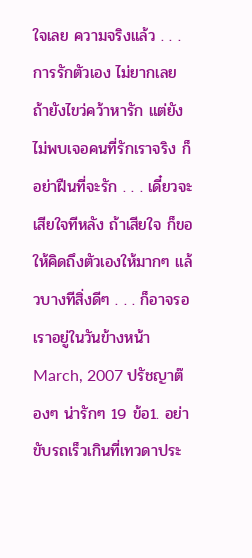ใจเลย ความจริงแล้ว . . . การรักตัวเอง ไม่ยากเลย ถ้ายังไขว่คว้าหารัก แต่ยังไม่พบเจอคนที่รักเราจริง ก็อย่าฝืนที่จะรัก . . . เดี๋ยวจะเสียใจทีหลัง ถ้าเสียใจ ก็ขอให้คิดถึงตัวเองให้มากๆ แล้วบางทีสิ่งดีๆ . . . ก็อาจรอเราอยู่ในวันข้างหน้า March, 2007 ปรัชญาต๊องๆ น่ารักๆ 19 ข้อ1. อย่าขับรถเร็วเกินที่เทวดาประ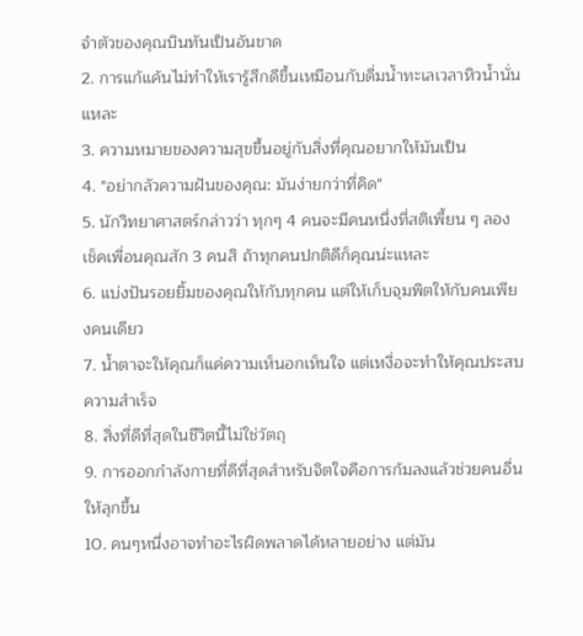จำตัวของคุณบินทันเป็นอันขาด
2. การแก้แค้นไม่ทำให้เรารู้สึกดีขึ้นเหมือนกับดื่มน้ำทะเลเวลาหิวน้ำนั่นแหละ
3. ความหมายของความสุขขึ้นอยู่กับสิ่งที่คุณอยากให้มันเป็น
4. "อย่ากลัวความฝันของคุณ: มันง่ายกว่าที่คิด"
5. นักวิทยาศาสตร์กล่าวว่า ทุกๆ 4 คนจะมีคนหนึ่งที่สติเพี้ยน ๆ ลองเช็คเพื่อนคุณสัก 3 คนสิ ถ้าทุกคนปกติดีก็คุณน่ะแหละ
6. แบ่งปันรอยยิ้มของคุณให้กับทุกคน แต่ให้เก็บจุมพิตให้กับคนเพียงคนเดียว
7. น้ำตาจะให้คุณก็แค่ความเห็นอกเห็นใจ แต่เหงื่อจะทำให้คุณประสบความสำเร็จ
8. สิ่งที่ดีที่สุดในชีวิตนี้ไม่ใช่วัตถุ
9. การออกกำลังกายที่ดีที่สุดสำหรับจิตใจคือการก้มลงแล้วช่วยคนอื่นให้ลุกขึ้น
10. คนๆหนึ่งอาจทำอะไรผิดพลาดได้หลายอย่าง แต่มัน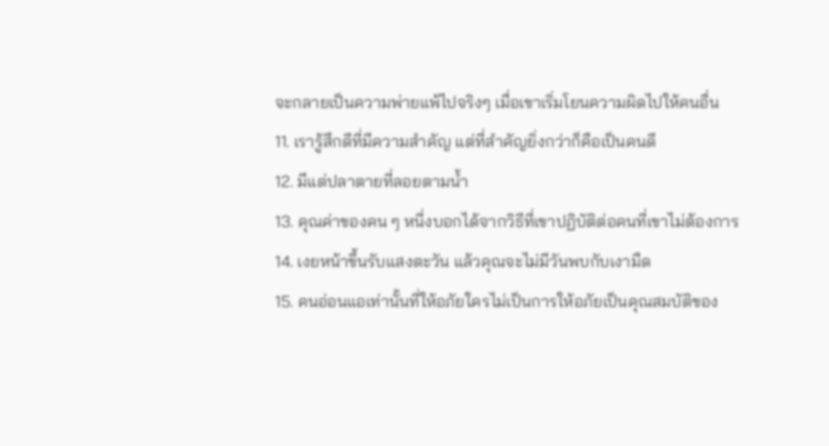จะกลายเป็นความพ่ายแพ้ไปจริงๆ เมื่อเขาเริ่มโยนความผิดไปให้คนอื่น
11. เรารู้สึกดีที่มีความสำคัญ แต่ที่สำคัญยิ่งกว่าก็คือเป็นคนดี
12. มีแต่ปลาตายที่ลอยตามน้ำ
13. คุณค่าของคน ๆ หนี่งบอกได้จากวิธีที่เขาปฏิบัติต่อคนที่เขาไม่ต้องการ
14. เงยหน้าขึ้นรับแสงตะวัน แล้วคุณจะไม่มีวันพบกับเงามืด
15. คนอ่อนแอเท่านั้นที่ให้อภัยใครไม่เป็นการให้อภัยเป็นคุณสมบัติของ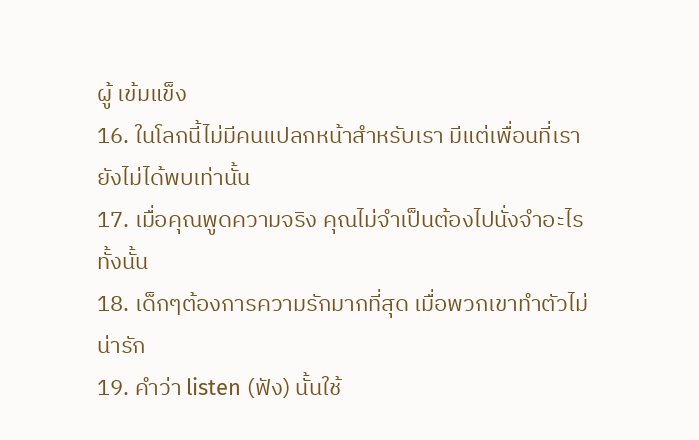ผู้ เข้มแข็ง
16. ในโลกนี้ไม่มีคนแปลกหน้าสำหรับเรา มีแต่เพื่อนที่เรายังไม่ได้พบเท่านั้น
17. เมื่อคุณพูดความจริง คุณไม่จำเป็นต้องไปนั่งจำอะไรทั้งนั้น
18. เด็กๆต้องการความรักมากที่สุด เมื่อพวกเขาทำตัวไม่น่ารัก
19. คำว่า listen (ฟัง) นั้นใช้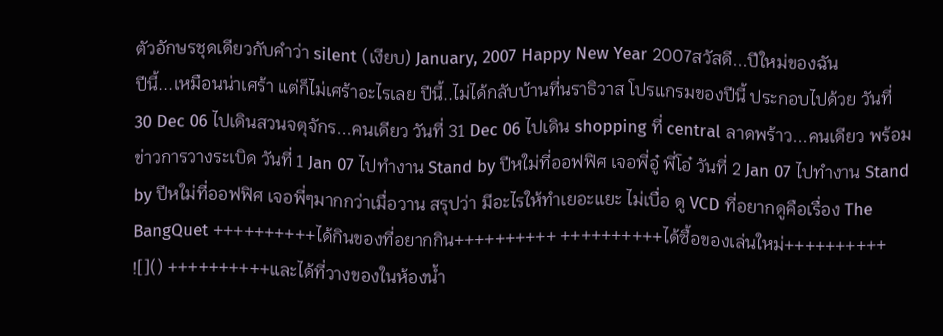ตัวอักษรชุดเดียวกับคำว่า silent (เงียบ) January, 2007 Happy New Year 2007สวัสดี...ปีใหม่ของฉัน
ปีนี้...เหมือนน่าเศร้า แต่ก็ไม่เศร้าอะไรเลย ปีนี้..ไม่ได้กลับบ้านที่นราธิวาส โปรแกรมของปีนี้ ประกอบไปด้วย วันที่ 30 Dec 06 ไปเดินสวนจตุจักร...คนเดียว วันที่ 31 Dec 06 ไปเดิน shopping ที่ central ลาดพร้าว...คนเดียว พร้อมข่าวการวางระเบิด วันที่ 1 Jan 07 ไปทำงาน Stand by ปีหใม่ที่ออฟฟิศ เจอพี่อู๋ พี่โอ๋ วันที่ 2 Jan 07 ไปทำงาน Stand by ปีหใม่ที่ออฟฟิศ เจอพี่ๆมากกว่าเมื่อวาน สรุปว่า มีอะไรให้ทำเยอะแยะ ไม่เบื่อ ดู VCD ที่อยากดูคือเรื่อง The BangQuet ++++++++++ได้กินของที่อยากกิน++++++++++ ++++++++++ได้ซื้อของเล่นใหม่++++++++++ ![]() ++++++++++และได้ที่วางของในห้องน้ำ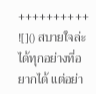++++++++++ ![]() สบายใจล่ะ ได้ทุกอย่างที่อยากได้ แต่อย่า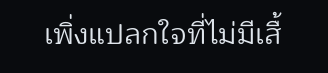เพิ่งแปลกใจที่ไม่มีเสื้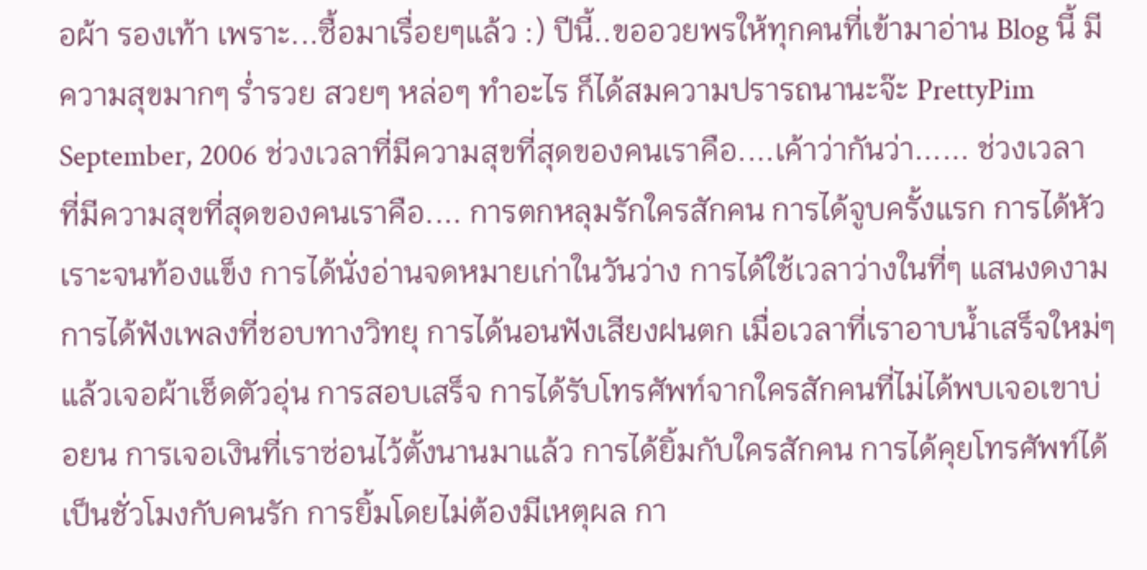อผ้า รองเท้า เพราะ...ซื้อมาเรื่อยๆแล้ว :) ปีนี้..ขออวยพรให้ทุกคนที่เข้ามาอ่าน Blog นี้ มีความสุขมากๆ ร่ำรวย สวยๆ หล่อๆ ทำอะไร ก็ได้สมความปรารถนานะจ๊ะ PrettyPim September, 2006 ช่วงเวลาที่มีความสุขที่สุดของคนเราคือ....เค้าว่ากันว่า...... ช่วงเวลาที่มีความสุขที่สุดของคนเราคือ.... การตกหลุมรักใครสักคน การได้จูบครั้งแรก การได้หัวเราะจนท้องแข็ง การได้นั่งอ่านจดหมายเก่าในวันว่าง การได้ใช้เวลาว่างในที่ๆ แสนงดงาม การได้ฟังเพลงที่ชอบทางวิทยุ การได้นอนฟังเสียงฝนตก เมื่อเวลาที่เราอาบน้ำเสร็จใหม่ๆ แล้วเจอผ้าเช็ดตัวอุ่น การสอบเสร็จ การได้รับโทรศัพท์จากใครสักคนที่ไม่ได้พบเจอเขาบ่อยน การเจอเงินที่เราซ่อนไว้ตั้งนานมาแล้ว การได้ยิ้มกับใครสักคน การได้คุยโทรศัพท์ได้เป็นชั่วโมงกับคนรัก การยิ้มโดยไม่ต้องมีเหตุผล กา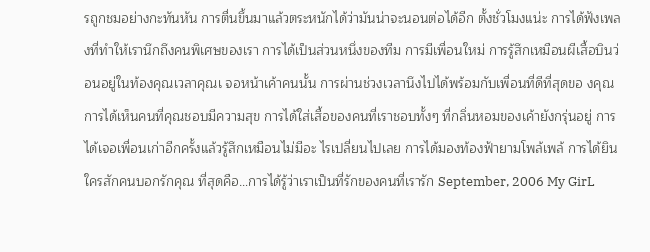รถูกชมอย่างกะทันหัน การตื่นขึ้นมาแล้วตระหนักได้ว่ามันน่าจะนอนต่อได้อีก ตั้งชั่วโมงแน่ะ การได้ฟังเพลงที่ทำให้เรานึกถึงคนพิเศษของเรา การได้เป็นส่วนหนึ่งของทีม การมีเพื่อนใหม่ การรู้สึกเหมือนผีเสื้อบินว่อนอยู่ในท้องคุณเวลาคุณเ จอหน้าเค้าคนนั้น การผ่านช่วงเวลานึงไปได้พร้อมกับเพื่อนที่ดีที่สุดขอ งคุณ การได้เห็นคนที่คุณชอบมีความสุข การได้ใส่เสื้อของคนที่เราชอบทั้งๆ ที่กลิ่นหอมของเค้ายังกรุ่นอยู่ การได้เจอเพื่อนเก่าอีกครั้งแล้วรู้สึกเหมือนไม่มีอะ ไรเปลี่ยนไปเลย การได้มองท้องฟ้ายามโพล้เพล้ การได้ยินใครสักคนบอกรักคุณ ที่สุดคือ…การได้รู้ว่าเราเป็นที่รักของคนที่เรารัก September, 2006 My GirL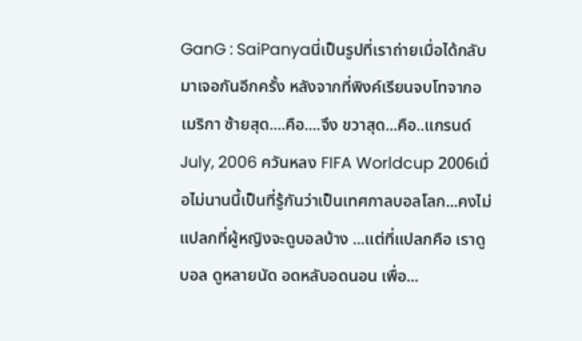GanG : SaiPanyaนี่เป็นรูปที่เราถ่ายเมื่อได้กลับมาเจอกันอีกครั้ง หลังจากที่พิงค์เรียนจบโทจากอเมริกา ซ้ายสุด....คือ....จึง ขวาสุด...คือ..แกรนด์ July, 2006 ควันหลง FIFA Worldcup 2006เมื่อไม่นานนี้เป็นที่รู้กันว่าเป็นเทศกาลบอลโลก...คงไม่แปลกที่ผู้หญิงจะดูบอลบ้าง ...แต่ที่แปลกคือ เราดูบอล ดูหลายนัด อดหลับอดนอน เพื่อ...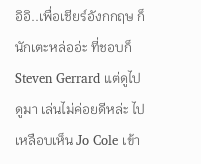อิอิ..เพื่อเชียร์อังกกฤษ ก็นักเตะหล่ออ่ะ ที่ชอบก็ Steven Gerrard แต่ดูไปดูมา เล่นไม่ค่อยดีหล่ะ ไปเหลือบเห็น Jo Cole เข้า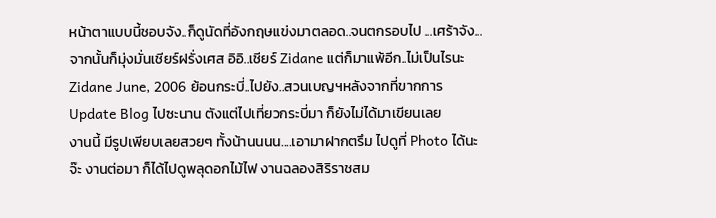หน้าตาแบบนี้ชอบจัง..ก็ดูนัดที่อังกฤษแข่งมาตลอด..จนตกรอบไป ...เศร้าจัง... จากนั้นก็มุ่งมั่นเชียร์ฝรั่งเศส อิอิ..เชียร์ Zidane แต่ก็มาแพ้อีก..ไม่เป็นไรนะ Zidane June, 2006 ย้อนกระบี่..ไปยัง..สวนเบญฯหลังจากที่ขากการ Update Blog ไปซะนาน ตังแต่ไปเที่ยวกระบี่มา ก็ยังไม่ได้มาเขียนเลย
งานนี้ มีรูปเพียบเลยสวยๆ ทั้งน้านนนน....เอามาฝากตรึม ไปดูที่ Photo ได้นะจ๊ะ งานต่อมา ก็ได้ไปดูพลุดอกไม้ไฟ งานฉลองสิริราชสม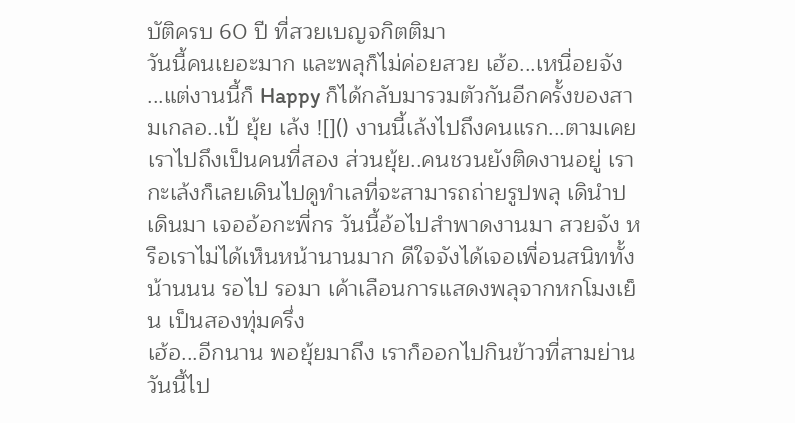บัติครบ 60 ปี ที่สวยเบญจกิตติมา
วันนี้คนเยอะมาก และพลุก็ไม่ค่อยสวย เฮ้อ...เหนื่อยจัง ...แต่งานนี้ก็ Happy ก็ได้กลับมารวมตัวกันอีกครั้งของสามเกลอ..เป้ ยุ้ย เล้ง ![]() งานนี้เล้งไปถึงคนแรก...ตามเคย เราไปถึงเป็นคนที่สอง ส่วนยุ้ย..คนชวนยังติดงานอยู่ เรากะเล้งก็เลยเดินไปดูทำเลที่จะสามารถถ่ายรูปพลุ เดินำป เดินมา เจออ้อกะพี่กร วันนี้อ้อไปสำพาดงานมา สวยจัง หรือเราไม่ได้เห็นหน้านานมาก ดีใจจังได้เจอเพื่อนสนิททั้งน้านนน รอไป รอมา เค้าเลือนการแสดงพลุจากหกโมงเย็น เป็นสองทุ่มครึ่ง
เฮ้อ...อีกนาน พอยุ้ยมาถึง เราก็ออกไปกินข้าวที่สามย่าน วันนี้ไป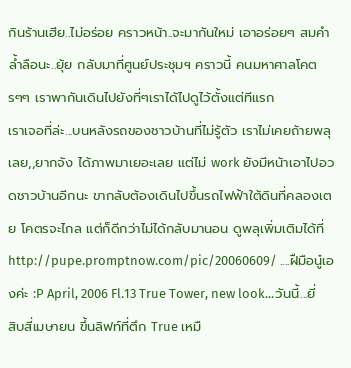กินร้านเฮีย..ไม่อร่อย คราวหน้า..จะมากันใหม่ เอาอร่อยๆ สมคำล้ำลือนะ..ยุ้ย กลับมาที่ศูนย์ประชุมฯ คราวนี้ คนมหาศาลโคตรๆๆ เราพากันเดินไปยังที่ๆเราได้ไปดูไว้ตั้งแต่ทีแรก
เราเจอที่ล่ะ...บนหลังรถของชาวบ้านที่ไม่รู้ตัว เราไม่เคยถ้ายพลุเลย,,ยากจัง ได้ภาพมาเยอะเลย แต่ไม่ work ยังมีหน้าเอาไปอวดชาวบ้านอีกนะ ขากลับต้องเดินไปขึ้นรถไฟฟ้าใต้ดินที่คลองเตย โคตรจะไกล แต่ก็ดีกว่าไม่ได้กลับมานอน ดูพลุเพิ่มเติมได้ที่ http://pupe.promptnow.com/pic/20060609/ ....ฝืมือนู๋เองค่ะ :P April, 2006 Fl.13 True Tower, new look...วันนี้...ยี่สิบสี่เมษายน ขึ้นลิฟท์ที่ตึก True เหมื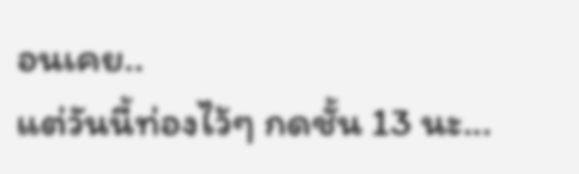อนเคย..
แต่วันนี้ท่องไว้ๆ กดชั้น 13 นะ...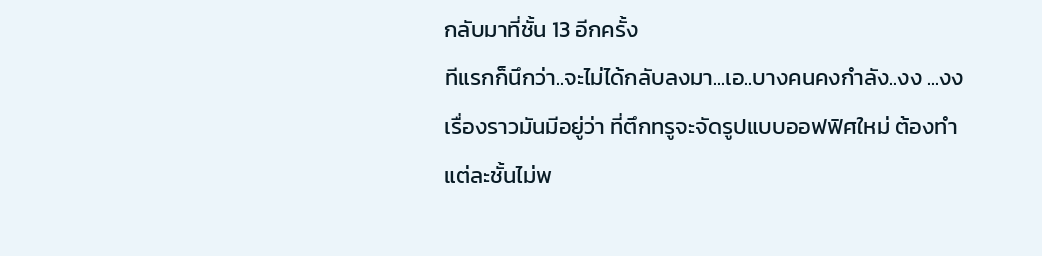กลับมาที่ชั้น 13 อีกครั้ง
ทีแรกก็นึกว่า..จะไม่ได้กลับลงมา...เอ..บางคนคงกำลัง..งง ...งง เรื่องราวมันมีอยู่ว่า ที่ตึกทรูจะจัดรูปแบบออฟฟิศใหม่ ต้องทำแต่ละชั้นไม่พ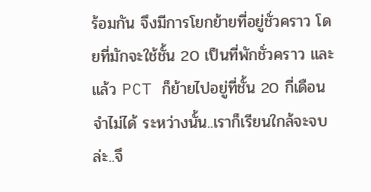ร้อมกัน จึงมีการโยกย้ายที่อยู่ชั่วคราว โดยที่มักจะใช้ชั้น 20 เป็นที่พักชั่วคราว และแล้ว PCT ก็ย้ายไปอยู่ที่ชั้น 20 กี่เดือนจำไม่ได้ ระหว่างนั้น..เราก็เรียนใกล้จะจบล่ะ..จึ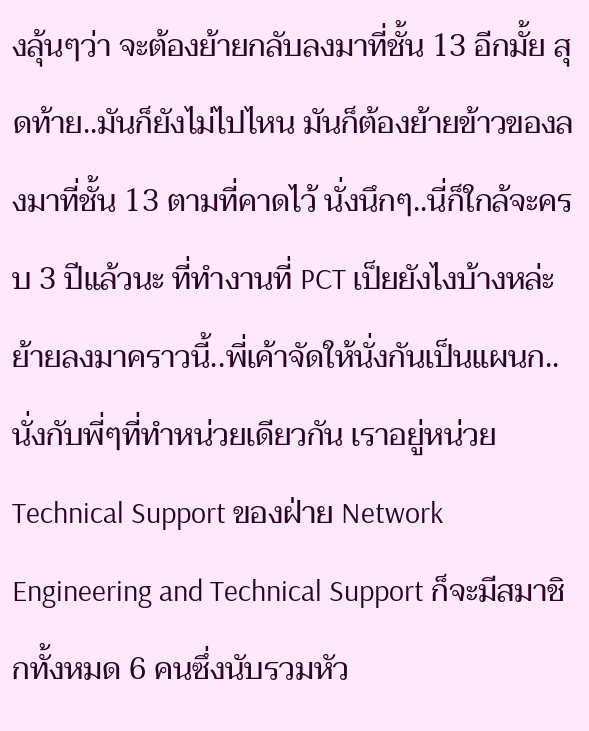งลุ้นๆว่า จะต้องย้ายกลับลงมาที่ชั้น 13 อีกมั้ย สุดท้าย..มันก็ยังไม่ไปไหน มันก็ต้องย้ายข้าวของลงมาที่ชั้น 13 ตามที่คาดไว้ นั่งนึกๆ..นี่ก็ใกล้จะครบ 3 ปีแล้วนะ ที่ทำงานที่ PCT เป็ยยังไงบ้างหล่ะ ย้ายลงมาคราวนี้..พี่เค้าจัดให้นั่งกันเป็นแผนก..นั่งกับพี่ๆที่ทำหน่วยเดียวกัน เราอยู่หน่วย Technical Support ของฝ่าย Network Engineering and Technical Support ก็จะมีสมาชิกทั้งหมด 6 คนซึ่งนับรวมหัว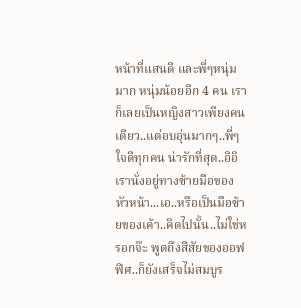หน้าที่แสนดี และพี่ๆหนุ่มมาก หนุ่มน้อยอีก 4 คน เราก็เลยเป็นหญิงสาวเพียงคนเดียว..แต่อบอุ่นมากๆ..พี่ๆใจดีทุกคน น่ารักที่สุด..อิอิ เรานั่งอยู่ทางซ้ายมือของหัวหน้า...เอ..หรือเป็นมือซ้ายของเค้า..คิดไปนั้น..ไม่ใช่หรอกจ๊ะ พูดถึงสีสัยของออฟฟิศ..ก็ยังเสร็จไม่สมบูร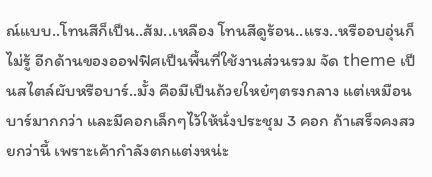ณ์แบบ..โทนสีก็เป็น..ส้ม..เหลือง โทนสีดูร้อน..แรง..หรืออบอุ่นก็ไม่รู้ อีกด้านของออฟฟิศเป็นพื้นที่ใช้งานส่วนรวม จัด theme เป็นสไตล์ผับหรือบาร์..มั้ง คือมีเป็นถ้วยใหย๋ๆตรงกลาง แต่เหมือนบาร์มากกว่า และมีคอกเล็กๆไว้ให้นั่งประชุม 3 คอก ถ้าเสร็จคงสวยกว่านี้ เพราะเค้ากำลังตกแต่งหน่ะ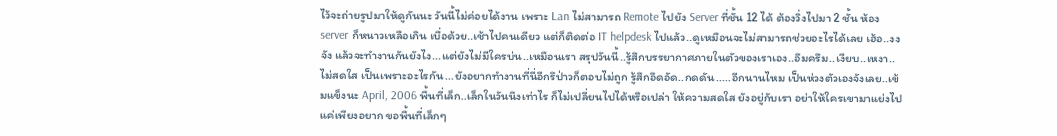ไว้จะถ่ายรูปมาให้ดูกันนะ วันนี้ไม่ค่อยได้งาน เพราะ Lan ไม่สามารถ Remote ไปยัง Server ที่ชั้น 12 ได้ ต้องวิ่งไปมา 2 ชั้น ห้อง server ก็หนาวเหลือเกิน เบื่อด้วย..เช้าไปคนเดียว แต่ก็ติดต่อ IT helpdesk ไปแล้ว..ดูเหมือนจะไม่สามารถช่วยอะไรได้เลย เฮ้อ..งงจัง แล้วจะทำงานกันยังไง...แต่ยังไม่มีใครบ่น..เหมือนเรา สรุปวันนี้..รู้สึกบรรยากาศภายในตัวของเราเอง..อึมครึม..เงียบ..เหงา..ไม่สดใส เป็นเพราะอะไรกัน...ยังอยากทำงานที่นี่อีกรึป่าวก็ตอบไม่ถูก รู้สึกอึดอัด..กดดัน.....อีกนานไหม เป็นห่วงตัวเองจังเลย..เข้มแข็งนะ April, 2006 พื้นที่เล็ก..เล็กในวันนึงเท่าไร ก็ไม่เปลี่ยนไปได้หรือเปล่า ให้ความสดใส ยังอยู่กับเรา อย่าให้ใครเขามาแย่งไป แค่เพียงอยาก ขอพื้นที่เล็กๆ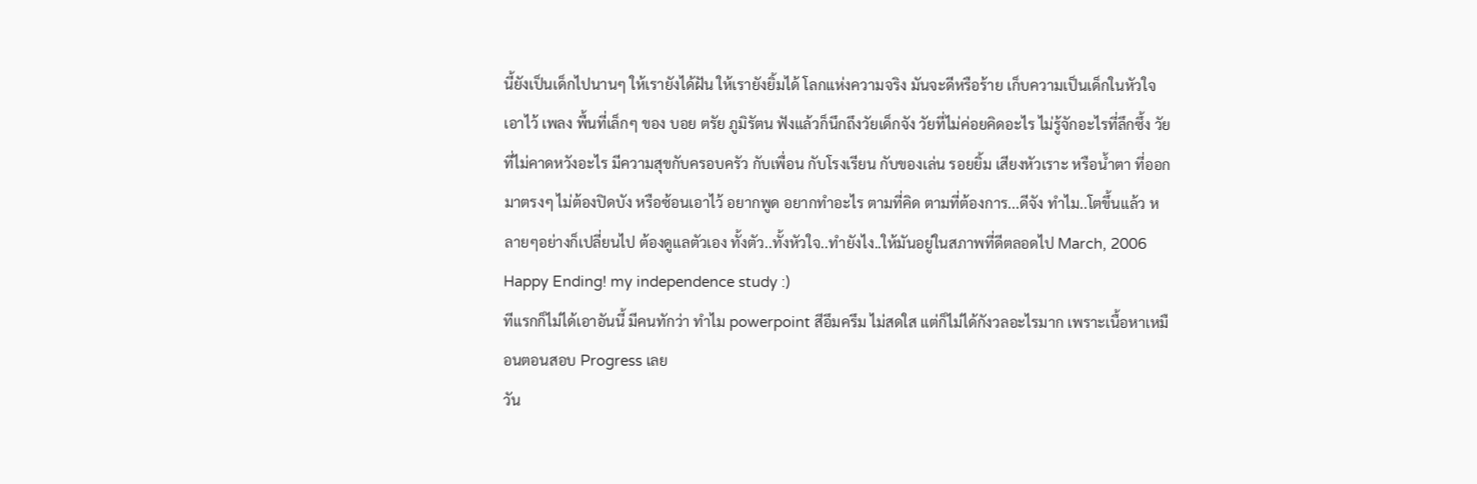นี้ยังเป็นเด็กไปนานๆ ให้เรายังได้ฝัน ให้เรายังยิ้มได้ โลกแห่งความจริง มันจะดีหรือร้าย เก็บความเป็นเด็กในหัวใจ เอาไว้ เพลง พื้นที่เล็กๆ ของ บอย ตรัย ภูมิรัตน ฟังแล้วก็นึกถึงวัยเด็กจัง วัยที่ไม่ค่อยคิดอะไร ไม่รู้จักอะไรที่ลึกซึ้ง วัยที่ไม่คาดหวังอะไร มีความสุขกับครอบครัว กับเพื่อน กับโรงเรียน กับของเล่น รอยยิ้ม เสียงหัวเราะ หรือน้ำตา ที่ออกมาตรงๆ ไม่ต้องปิดบัง หรือซ้อนเอาไว้ อยากพูด อยากทำอะไร ตามที่คิด ตามที่ต้องการ...ดีจัง ทำไม..โตขึ้นแล้ว หลายๆอย่างก็เปลี่ยนไป ต้องดูแลตัวเอง ทั้งตัว..ทั้งหัวใจ..ทำยังไง..ให้มันอยู่ในสภาพที่ดีตลอดไป March, 2006 Happy Ending! my independence study :)
ทีแรกก็ไม่ได้เอาอันนี้ มีคนทักว่า ทำไม powerpoint สีอึมครึม ไม่สดใส แต่ก็ไม่ได้กังวลอะไรมาก เพราะเนื้อหาเหมือนตอนสอบ Progress เลย
วัน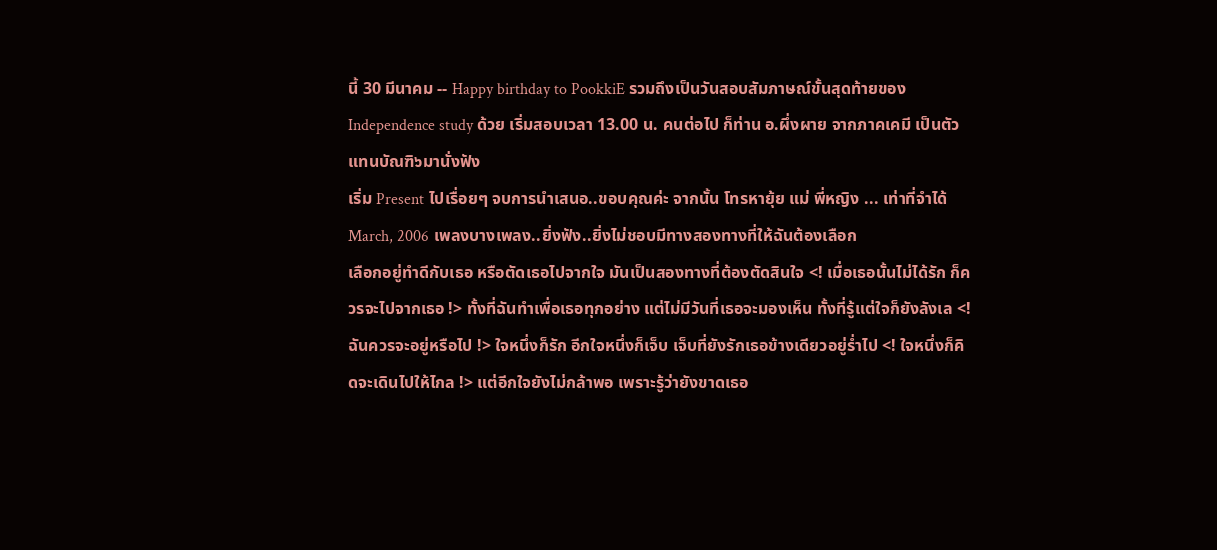นี้ 30 มีนาคม -- Happy birthday to PookkiE รวมถึงเป็นวันสอบสัมภาษณ์ขั้นสุดท้ายของ Independence study ด้วย เริ่มสอบเวลา 13.00 น. คนต่อไป ก็ท่าน อ.ผึ่งผาย จากภาคเคมี เป็นตัวแทนบัณฑิ๖มานั่งฟัง
เริ่ม Present ไปเรื่อยๆ จบการนำเสนอ..ขอบคุณค่ะ จากนั้น โทรหายุ้ย แม่ พี่หญิง ... เท่าที่จำได้
March, 2006 เพลงบางเพลง..ยิ่งฟัง..ยิ่งไม่ชอบมีทางสองทางที่ให้ฉันต้องเลือก
เลือกอยู่ทำดีกับเธอ หรือตัดเธอไปจากใจ มันเป็นสองทางที่ต้องตัดสินใจ <! เมื่อเธอนั้นไม่ได้รัก ก็ควรจะไปจากเธอ !> ทั้งที่ฉันทำเพื่อเธอทุกอย่าง แต่ไม่มีวันที่เธอจะมองเห็น ทั้งที่รู้แต่ใจก็ยังลังเล <! ฉันควรจะอยู่หรือไป !> ใจหนึ่งก็รัก อีกใจหนึ่งก็เจ็บ เจ็บที่ยังรักเธอข้างเดียวอยู่ร่ำไป <! ใจหนึ่งก็คิดจะเดินไปให้ไกล !> แต่อีกใจยังไม่กล้าพอ เพราะรู้ว่ายังขาดเธอ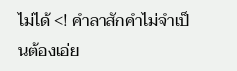ไม่ได้ <! คำลาสักคำไม่จำเป็นต้องเอ่ย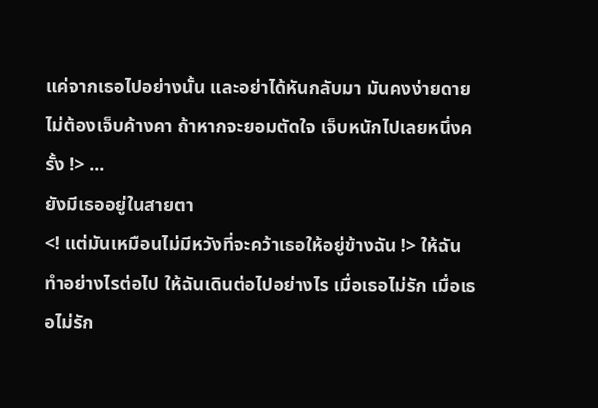แค่จากเธอไปอย่างนั้น และอย่าได้หันกลับมา มันคงง่ายดายไม่ต้องเจ็บค้างคา ถ้าหากจะยอมตัดใจ เจ็บหนักไปเลยหนึ่งครั้ง !> ...
ยังมีเธออยู่ในสายตา
<! แต่มันเหมือนไม่มีหวังที่จะคว้าเธอให้อยู่ข้างฉัน !> ให้ฉันทำอย่างไรต่อไป ให้ฉันเดินต่อไปอย่างไร เมื่อเธอไม่รัก เมื่อเธอไม่รัก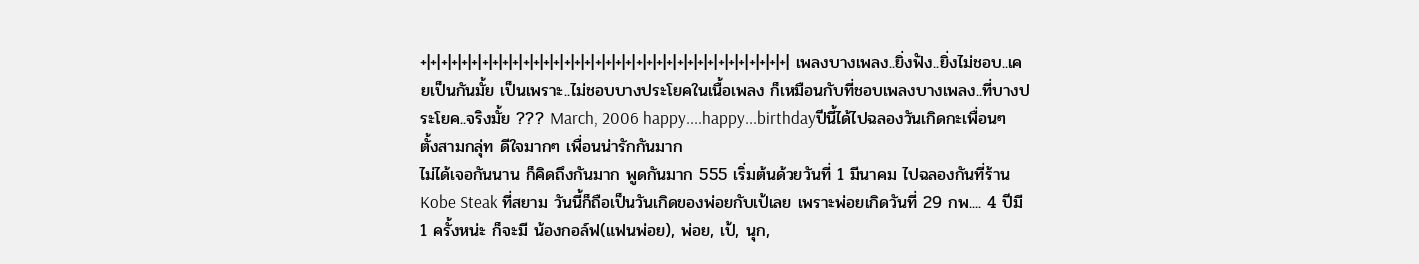+|+|+|+|+|+|+|+|+|+|+|+|+|+|+|+|+|+|+|+|+|+|+|+|+|+|+|+|+|+|+|+|+|+|+|+| เพลงบางเพลง..ยิ่งฟัง..ยิ่งไม่ชอบ..เคยเป็นกันมั้ย เป็นเพราะ..ไม่ชอบบางประโยคในเนื้อเพลง ก็เหมือนกับที่ชอบเพลงบางเพลง..ที่บางประโยค..จริงมั้ย ??? March, 2006 happy....happy...birthdayปีนี้ได้ไปฉลองวันเกิดกะเพื่อนๆตั้งสามกลุ่ท ดีใจมากๆ เพื่อนน่ารักกันมาก
ไม่ได้เจอกันนาน ก็คิดถึงกันมาก พูดกันมาก 555 เริ่มต้นด้วยวันที่ 1 มีนาคม ไปฉลองกันที่ร้าน Kobe Steak ที่สยาม วันนี้ก็ถือเป็นวันเกิดของพ่อยกับเป้เลย เพราะพ่อยเกิดวันที่ 29 กพ.... 4 ปีมี 1 ครั้งหน่ะ ก็จะมี น้องกอล์ฟ(แฟนพ่อย), พ่อย, เป้, นุก,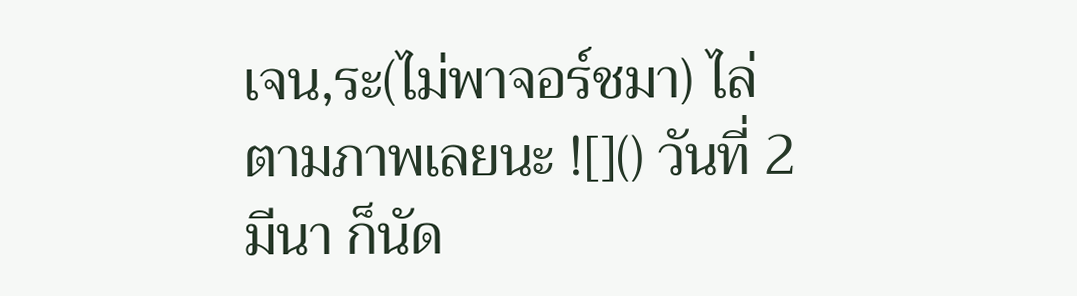เจน,ระ(ไม่พาจอร์ชมา) ไล่ตามภาพเลยนะ ![]() วันที่ 2 มีนา ก็นัด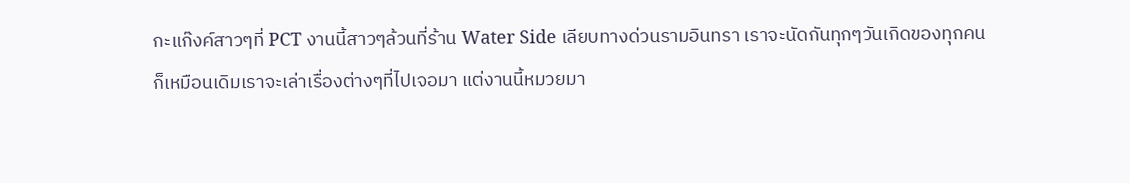กะแก๊งค์สาวๆที่ PCT งานนี้สาวๆล้วนที่ร้าน Water Side เลียบทางด่วนรามอินทรา เราจะนัดกันทุกๆวันเกิดของทุกคน ก็เหมือนเดิมเราจะเล่าเรื่องต่างๆที่ไปเจอมา แต่งานนี้หมวยมา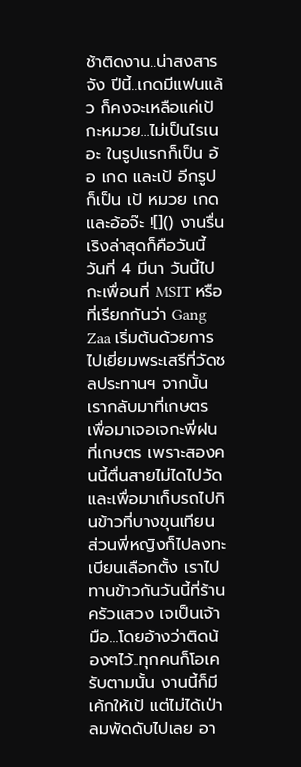ช้าติดงาน..น่าสงสารจัง ปีนี้..เกดมีแฟนแล้ว ก็คงจะเหลือแค่เป้กะหมวย...ไม่เป็นไรเนอะ ในรูปแรกก็เป็น อ้อ เกด และเป้ อีกรูปก็เป็น เป้ หมวย เกด และอ้อจ๊ะ ![]() งานรื่นเริงล่าสุดก็คือวันนี้ วันที่ 4 มีนา วันนี้ไปกะเพื่อนที่ MSIT หรือที่เรียกกันว่า Gang Zaa เริ่มต้นด้วยการไปเยี่ยมพระเสรีที่วัดชลประทานฯ จากนั้นเรากลับมาที่เกษตร เพื่อมาเจอเจกะพี่ฝนที่เกษตร เพราะสองคนนี้ตื่นสายไม่ไดไปวัด และเพื่อมาเก็บรถไปกินข้าวที่บางขุนเทียน ส่วนพี่หญิงก็ไปลงทะเบียนเลือกตั้ง เราไปทานข้าวกันวันนี้ที่ร้านครัวแสวง เจเป็นเจ้ามือ...โดยอ้างว่าติดน้องๆไว้..ทุกคนก็โอเครับตามนั้น งานนี้ก็มีเค้กให้เป้ แต่ไม่ได้เป่า ลมพัดดับไปเลย อา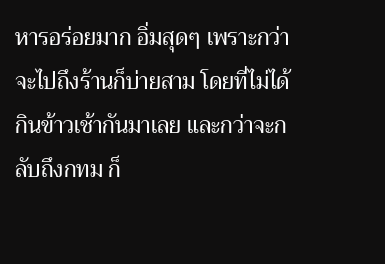หารอร่อยมาก อิ่มสุดๆ เพราะกว่าจะไปถึงร้านก็บ่ายสาม โดยที่ไม่ได้กินข้าวเช้ากันมาเลย และกว่าจะกลับถึงกทม ก็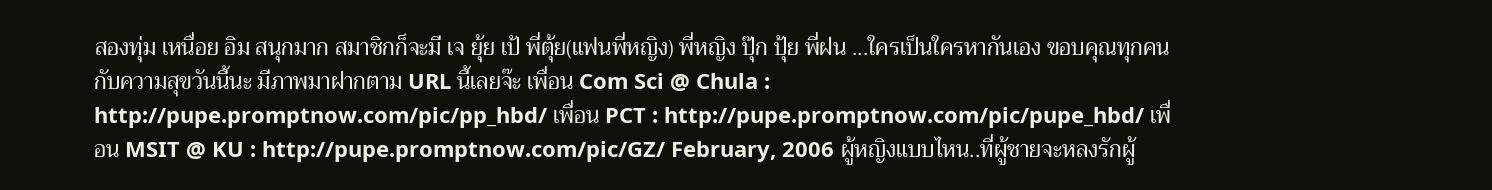สองทุ่ม เหนื่อย อิม สนุกมาก สมาชิกก็จะมี เจ ยุ้ย เป้ พี่ตุ้ย(แฟนพี่หญิง) พี่หญิง ปุ๊ก ปุ้ย พี่ฝน ...ใครเป็นใครหากันเอง ขอบคุณทุกคนกับความสุขวันนี้นะ มีภาพมาฝากตาม URL นี้เลยจ๊ะ เพื่อน Com Sci @ Chula : http://pupe.promptnow.com/pic/pp_hbd/ เพื่อน PCT : http://pupe.promptnow.com/pic/pupe_hbd/ เพื่อน MSIT @ KU : http://pupe.promptnow.com/pic/GZ/ February, 2006 ผู้หญิงแบบไหน..ที่ผู้ชายจะหลงรักผู้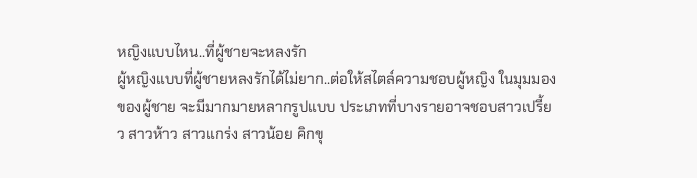หญิงแบบไหน..ที่ผู้ชายจะหลงรัก
ผู้หญิงแบบที่ผู้ชายหลงรักได้ไม่ยาก..ต่อให้สไตล์ความชอบผู้หญิง ในมุมมองของผู้ชาย จะมีมากมายหลากรูปแบบ ประเภทที่บางรายอาจชอบสาวเปรี้ยว สาวห้าว สาวแกร่ง สาวน้อย คิกขุ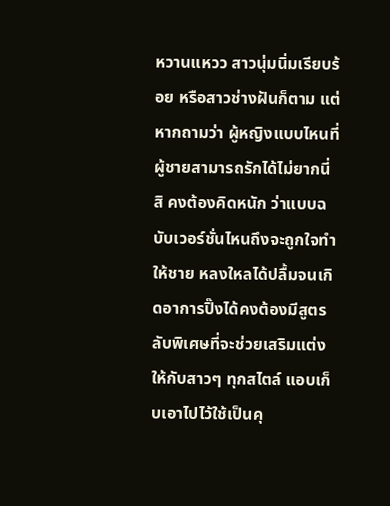หวานแหวว สาวนุ่มนิ่มเรียบร้อย หรือสาวช่างฝันก็ตาม แต่หากถามว่า ผู้หญิงแบบไหนที่ ผู้ชายสามารถรักได้ไม่ยากนี่สิ คงต้องคิดหนัก ว่าแบบฉบับเวอร์ชั่นไหนถึงจะถูกใจทำให้ชาย หลงใหลได้ปลื้มจนเกิดอาการปิ๊งได้คงต้องมีสูตรลับพิเศษที่จะช่วยเสริมแต่ง ให้กับสาวๆ ทุกสไตล์ แอบเก็บเอาไปไว้ใช้เป็นคุ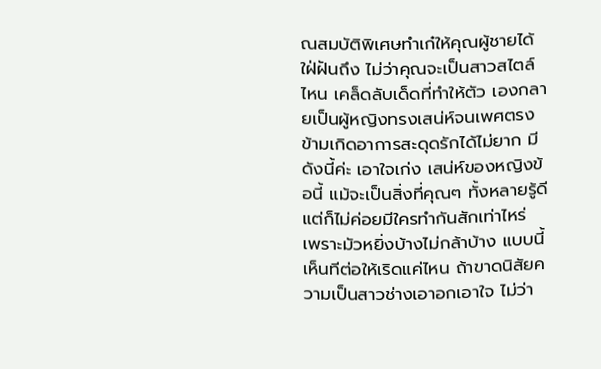ณสมบัติพิเศษทำเก๋ให้คุณผู้ชายได้ใฝ่ฝันถึง ไม่ว่าคุณจะเป็นสาวสไตล์ไหน เคล็ดลับเด็ดที่ทำให้ตัว เองกลายเป็นผู้หญิงทรงเสน่ห์จนเพศตรงข้ามเกิดอาการสะดุดรักได้ไม่ยาก มีดังนี้ค่ะ เอาใจเก่ง เสน่ห์ของหญิงข้อนี้ แม้จะเป็นสิ่งที่คุณๆ ทั้งหลายรู้ดี แต่ก็ไม่ค่อยมีใครทำกันสักเท่าไหร่ เพราะมัวหยิ่งบ้างไม่กล้าบ้าง แบบนี้เห็นทีต่อให้เริดแค่ไหน ถ้าขาดนิสัยความเป็นสาวช่างเอาอกเอาใจ ไม่ว่า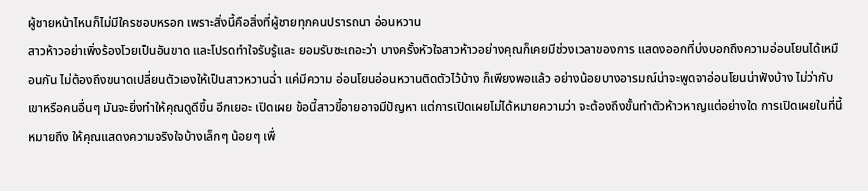ผู้ชายหน้าไหนก็ไม่มีใครชอบหรอก เพราะสิ่งนี้คือสิ่งที่ผู้ชายทุกคนปรารถนา อ่อนหวาน
สาวห้าวอย่าเพิ่งร้องโวยเป็นอันขาด และโปรดทำใจรับรู้และ ยอมรับซะเถอะว่า บางครั้งหัวใจสาวห้าวอย่างคุณก็เคยมีช่วงเวลาของการ แสดงออกที่บ่งบอกถึงความอ่อนโยนได้เหมือนกัน ไม่ต้องถึงขนาดเปลี่ยนตัวเองให้เป็นสาวหวานฉ่ำ แค่มีความ อ่อนโยนอ่อนหวานติดตัวไว้บ้าง ก็เพียงพอแล้ว อย่างน้อยบางอารมณ์น่าจะพูดจาอ่อนโยนน่าฟังบ้าง ไม่ว่ากับเขาหรือคนอื่นๆ มันจะยิ่งทำให้คุณดูดีขึ้น อีกเยอะ เปิดเผย ข้อนี้สาวขี้อายอาจมีปัญหา แต่การเปิดเผยไม่ได้หมายความว่า จะต้องถึงขั้นทำตัวห้าวหาญแต่อย่างใด การเปิดเผยในที่นี้หมายถึง ให้คุณแสดงความจริงใจบ้างเล็กๆ น้อยๆ เพื่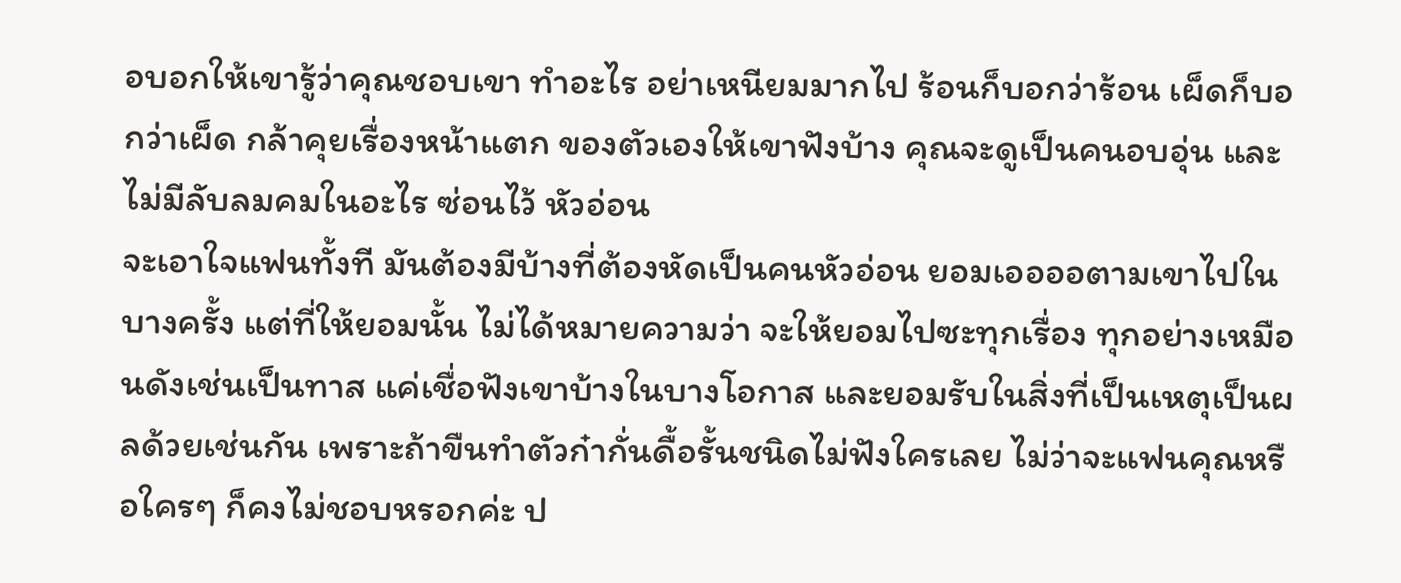อบอกให้เขารู้ว่าคุณชอบเขา ทำอะไร อย่าเหนียมมากไป ร้อนก็บอกว่าร้อน เผ็ดก็บอกว่าเผ็ด กล้าคุยเรื่องหน้าแตก ของตัวเองให้เขาฟังบ้าง คุณจะดูเป็นคนอบอุ่น และไม่มีลับลมคมในอะไร ซ่อนไว้ หัวอ่อน
จะเอาใจแฟนทั้งที มันต้องมีบ้างที่ต้องหัดเป็นคนหัวอ่อน ยอมเออออตามเขาไปในบางครั้ง แต่ที่ให้ยอมนั้น ไม่ได้หมายความว่า จะให้ยอมไปซะทุกเรื่อง ทุกอย่างเหมือนดังเช่นเป็นทาส แค่เชื่อฟังเขาบ้างในบางโอกาส และยอมรับในสิ่งที่เป็นเหตุเป็นผลด้วยเช่นกัน เพราะถ้าขืนทำตัวก๋ากั่นดื้อรั้นชนิดไม่ฟังใครเลย ไม่ว่าจะแฟนคุณหรือใครๆ ก็คงไม่ชอบหรอกค่ะ ป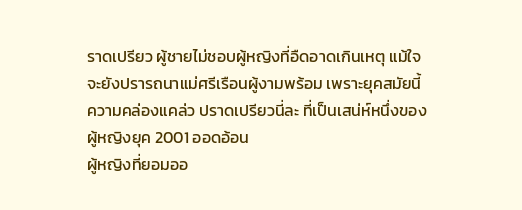ราดเปรียว ผู้ชายไม่ชอบผู้หญิงที่อืดอาดเกินเหตุ แม้ใจจะยังปรารถนาแม่ศรีเรือนผู้งามพร้อม เพราะยุคสมัยนี้ ความคล่องแคล่ว ปราดเปรียวนี่ละ ที่เป็นเสน่ห์หนึ่งของผู้หญิงยุค 2001 ออดอ้อน
ผู้หญิงที่ยอมออ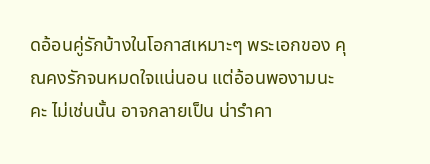ดอ้อนคู่รักบ้างในโอกาสเหมาะๆ พระเอกของ คุณคงรักจนหมดใจแน่นอน แต่อ้อนพองามนะคะ ไม่เช่นนั้น อาจกลายเป็น น่ารำคา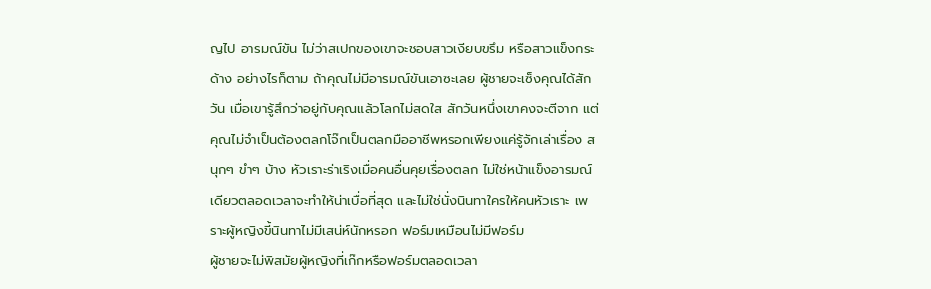ญไป อารมณ์ขัน ไม่ว่าสเปกของเขาจะชอบสาวเงียบขรึม หรือสาวแข็งกระด้าง อย่างไรก็ตาม ถ้าคุณไม่มีอารมณ์ขันเอาซะเลย ผู้ชายจะเซ็งคุณได้สักวัน เมื่อเขารู้สึกว่าอยู่กับคุณแล้วโลกไม่สดใส สักวันหนึ่งเขาคงจะตีจาก แต่คุณไม่จำเป็นต้องตลกโจ๊กเป็นตลกมืออาชีพหรอกเพียงแค่รู้จักเล่าเรื่อง สนุกๆ ขำๆ บ้าง หัวเราะร่าเริงเมื่อคนอื่นคุยเรื่องตลก ไม่ใช่หน้าแข็งอารมณ์ เดียวตลอดเวลาจะทำให้น่าเบื่อที่สุด และไม่ใช่นั่งนินทาใครให้คนหัวเราะ เพราะผู้หญิงขี้นินทาไม่มีเสน่ห์นักหรอก ฟอร์มเหมือนไม่มีฟอร์ม
ผู้ชายจะไม่พิสมัยผู้หญิงที่เก๊กหรือฟอร์มตลอดเวลา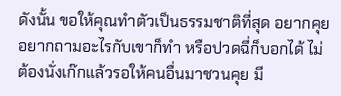ดังนั้น ขอให้คุณทำตัวเป็นธรรมชาติที่สุด อยากคุยอยากถามอะไรกับเขาก็ทำ หรือปวดฉี่ก็บอกได้ ไม่ต้องนั่งเก๊กแล้วรอให้คนอื่นมาชวนคุย มี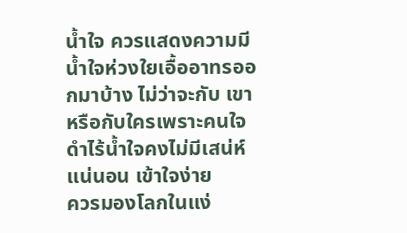น้ำใจ ควรแสดงความมีน้ำใจห่วงใยเอื้ออาทรออกมาบ้าง ไม่ว่าจะกับ เขาหรือกับใครเพราะคนใจดำไร้น้ำใจคงไม่มีเสน่ห์แน่นอน เข้าใจง่าย
ควรมองโลกในแง่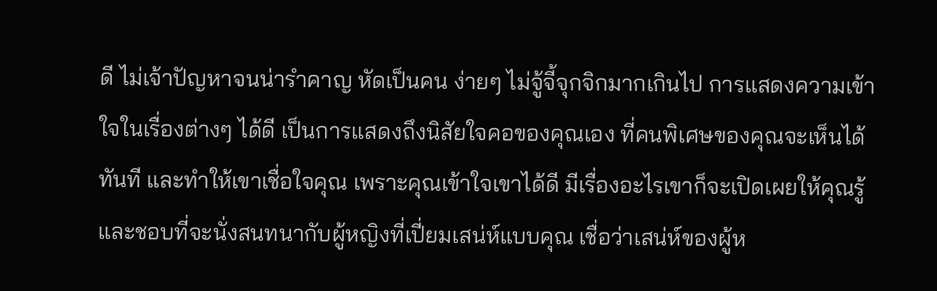ดี ไม่เจ้าปัญหาจนน่ารำคาญ หัดเป็นคน ง่ายๆ ไม่จู้จี้จุกจิกมากเกินไป การแสดงความเข้าใจในเรื่องต่างๆ ได้ดี เป็นการแสดงถึงนิสัยใจคอของคุณเอง ที่คนพิเศษของคุณจะเห็นได้ทันที และทำให้เขาเชื่อใจคุณ เพราะคุณเข้าใจเขาได้ดี มีเรื่องอะไรเขาก็จะเปิดเผยให้คุณรู้ และชอบที่จะนั่งสนทนากับผู้หญิงที่เปี่ยมเสน่ห์แบบคุณ เชื่อว่าเสน่ห์ของผู้ห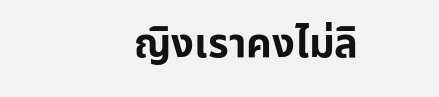ญิงเราคงไม่ลิ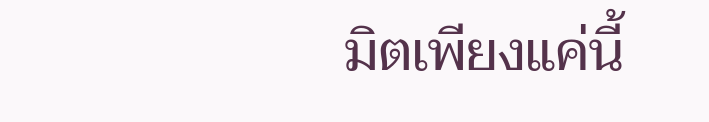มิตเพียงแค่นี้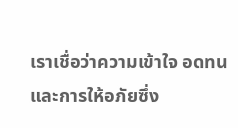เราเชื่อว่าความเข้าใจ อดทน และการให้อภัยซึ่ง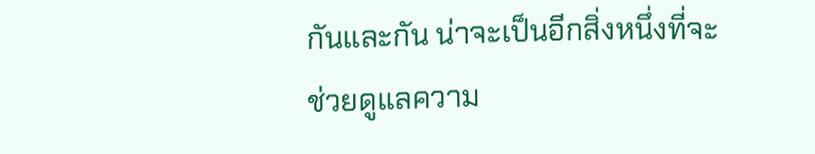กันและกัน น่าจะเป็นอีกสิ่งหนึ่งที่จะช่วยดูแลความ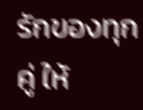รักของทุกคู่ ให้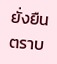ยั่งยืนตราบ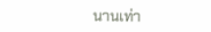นานเท่า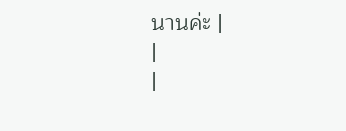นานค่ะ |
|
|